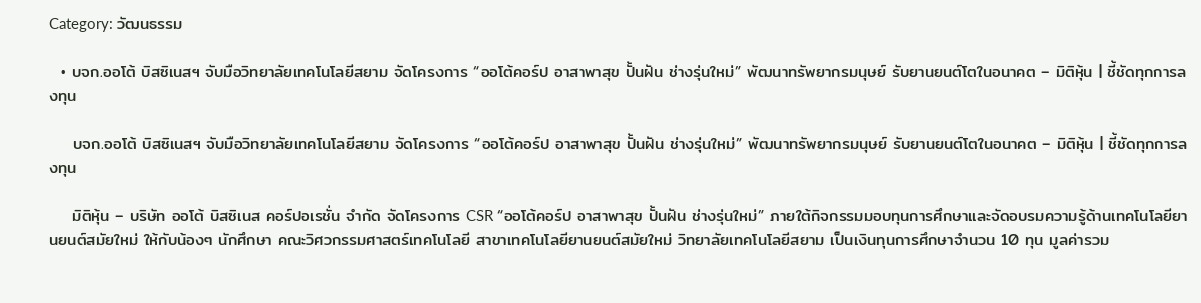Category: วัฒนธรรม

  • บจก.ออโต้ บิสซิเนสฯ จับมือวิทยาลัยเทคโนโลยีสยาม จัดโครงการ “ออโต้คอร์ป อาสาพาสุข ปั้นฝัน ช่างรุ่นใหม่” พัฒนาทรัพยากรมนุษย์ รับยานยนต์โตในอนาคต – มิติหุ้น | ชี้ชัดทุกการลงทุน

    บจก.ออโต้ บิสซิเนสฯ จับมือวิทยาลัยเทคโนโลยีสยาม จัดโครงการ “ออโต้คอร์ป อาสาพาสุข ปั้นฝัน ช่างรุ่นใหม่” พัฒนาทรัพยากรมนุษย์ รับยานยนต์โตในอนาคต – มิติหุ้น | ชี้ชัดทุกการลงทุน

    มิติหุ้น – บริษัท ออโต้ บิสซิเนส คอร์ปอเรชั่น จำกัด จัดโครงการ CSR “ออโต้คอร์ป อาสาพาสุข ปั้นฝัน ช่างรุ่นใหม่” ภายใต้กิจกรรมมอบทุนการศึกษาและจัดอบรมความรู้ด้านเทคโนโลยียานยนต์สมัยใหม่ ให้กับน้องๆ นักศึกษา คณะวิศวกรรมศาสตร์เทคโนโลยี สาขาเทคโนโลยียานยนต์สมัยใหม่ วิทยาลัยเทคโนโลยีสยาม เป็นเงินทุนการศึกษาจำนวน 10 ทุน มูลค่ารวม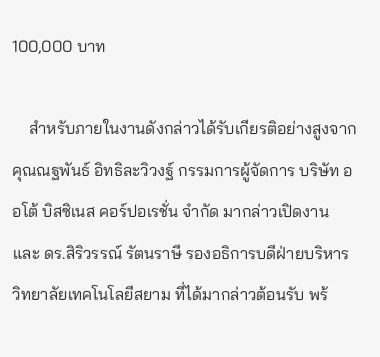100,000 บาท

    สำหรับภายในงานดังกล่าวได้รับเกียรติอย่างสูงจาก คุณณฐพันธ์ อิทธิละวิวงฐ์ กรรมการผู้จัดการ บริษัท ออโต้ บิสซิเนส คอร์ปอเรชั่น จำกัด มากล่าวเปิดงาน และ ดร.สิริวรรณ์ รัตนราษี รองอธิการบดีฝ่ายบริหารวิทยาลัยเทคโนโลยีสยาม ที่ได้มากล่าวต้อนรับ พร้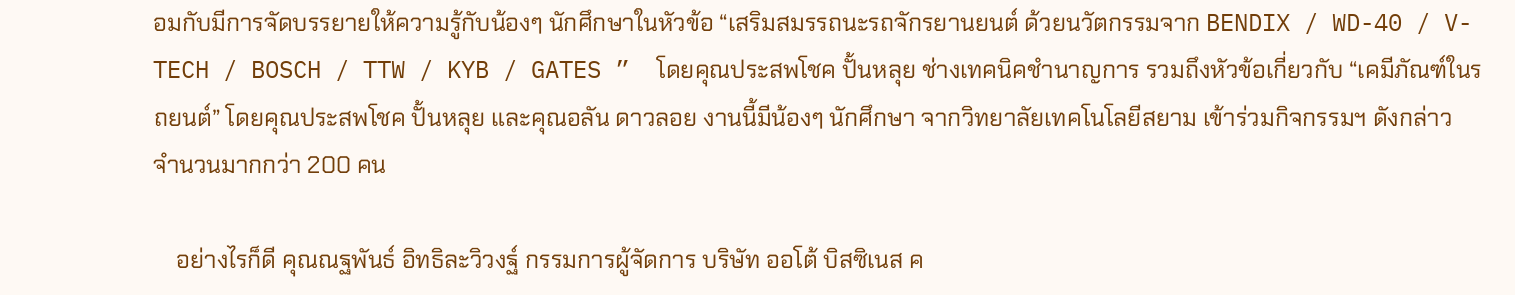อมกับมีการจัดบรรยายให้ความรู้กับน้องๆ นักศึกษาในหัวข้อ “เสริมสมรรถนะรถจักรยานยนต์ ด้วยนวัตกรรมจาก BENDIX / WD-40 / V-TECH / BOSCH / TTW / KYB / GATES ”  โดยคุณประสพโชค ปั้นหลุย ช่างเทคนิคชำนาญการ รวมถึงหัวข้อเกี่ยวกับ “เคมีภัณฑ์ในรถยนต์” โดยคุณประสพโชค ปั้นหลุย และคุณอลัน ดาวลอย งานนี้มีน้องๆ นักศึกษา จากวิทยาลัยเทคโนโลยีสยาม เข้าร่วมกิจกรรมฯ ดังกล่าว จำนวนมากกว่า 200 คน

    อย่างไรก็ดี คุณณฐพันธ์ อิทธิละวิวงฐ์ กรรมการผู้จัดการ บริษัท ออโต้ บิสซิเนส ค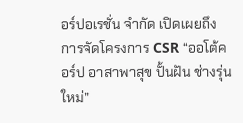อร์ปอเรชั่น จำกัด เปิดเผยถึง การจัดโครงการ CSR “ออโต้คอร์ป อาสาพาสุข ปั้นฝัน ช่างรุ่นใหม่”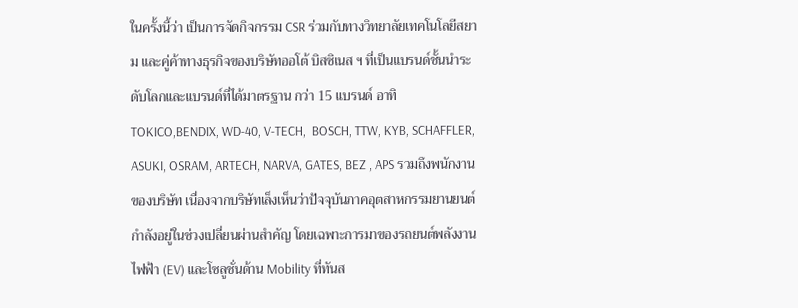ในครั้งนี้ว่า เป็นการจัดกิจกรรม CSR ร่วมกับทางวิทยาลัยเทคโนโลยีสยาม และคู่ค้าทางธุรกิจของบริษัทออโต้ บิสซิเนส ฯ ที่เป็นแบรนด์ชั้นนำระดับโลกและแบรนด์ที่ได้มาตรฐาน กว่า 15 แบรนด์ อาทิ TOKICO,BENDIX, WD-40, V-TECH,  BOSCH, TTW, KYB, SCHAFFLER, ASUKI, OSRAM, ARTECH, NARVA, GATES, BEZ , APS รวมถึงพนักงานของบริษัท เนื่องจากบริษัทเล็งเห็นว่าปัจจุบันภาคอุตสาหกรรมยานยนต์กำลังอยู่ในช่วงเปลี่ยนผ่านสำคัญ โดยเฉพาะการมาของรถยนต์พลังงานไฟฟ้า (EV) และโซลูชั่นด้าน Mobility ที่ทันส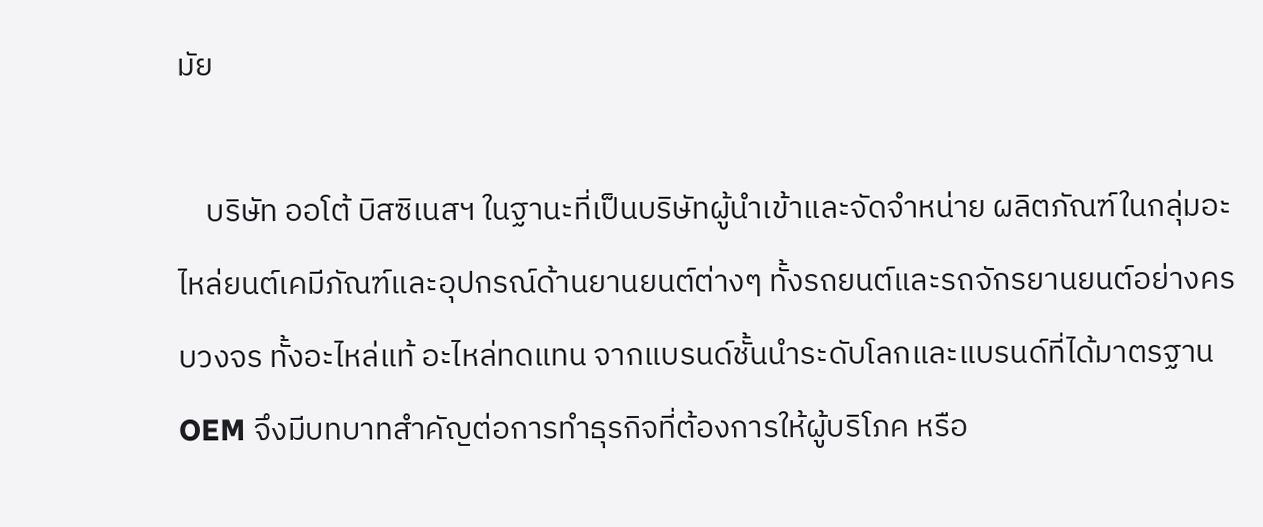มัย

    บริษัท ออโต้ บิสซิเนสฯ ในฐานะที่เป็นบริษัทผู้นำเข้าและจัดจำหน่าย ผลิตภัณฑ์ในกลุ่มอะไหล่ยนต์เคมีภัณฑ์และอุปกรณ์ด้านยานยนต์ต่างๆ ทั้งรถยนต์และรถจักรยานยนต์อย่างครบวงจร ทั้งอะไหล่แท้ อะไหล่ทดแทน จากแบรนด์ชั้นนำระดับโลกและแบรนด์ที่ได้มาตรฐาน OEM จึงมีบทบาทสำคัญต่อการทำธุรกิจที่ต้องการให้ผู้บริโภค หรือ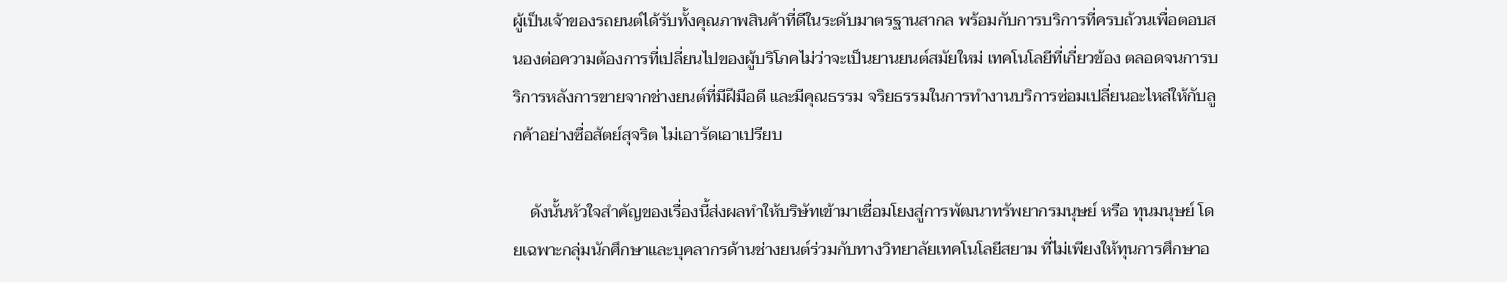ผู้เป็นเจ้าของรถยนต์ได้รับทั้งคุณภาพสินค้าที่ดีในระดับมาตรฐานสากล พร้อมกับการบริการที่ครบถ้วนเพื่อตอบสนองต่อความต้องการที่เปลี่ยนไปของผู้บริโภคไม่ว่าจะเป็นยานยนต์สมัยใหม่ เทคโนโลยีที่เกี่ยวข้อง ตลอดจนการบริการหลังการขายจากช่างยนต์ที่มีฝีมือดี และมีคุณธรรม จริยธรรมในการทำงานบริการซ่อมเปลี่ยนอะไหล่ให้กับลูกค้าอย่างซื่อสัตย์สุจริต ไม่เอารัดเอาเปรียบ

    ดังนั้นหัวใจสำคัญของเรื่องนี้ส่งผลทำให้บริษัทเข้ามาเชื่อมโยงสู่การพัฒนาทรัพยากรมนุษย์ หรือ ทุนมนุษย์ โดยเฉพาะกลุ่มนักศึกษาและบุคลากรด้านช่างยนต์ร่วมกับทางวิทยาลัยเทคโนโลยีสยาม ที่ไม่เพียงให้ทุนการศึกษาอ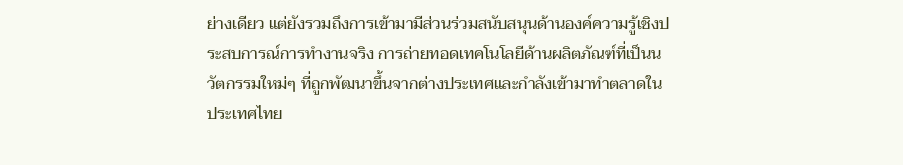ย่างเดียว แต่ยังรวมถึงการเข้ามามีส่วนร่วมสนับสนุนด้านองค์ความรู้เชิงประสบการณ์การทำงานจริง การถ่ายทอดเทคโนโลยีด้านผลิตภัณฑ์ที่เป็นนวัตกรรมใหม่ๆ ที่ถูกพัฒนาขึ้นจากต่างประเทศและกำลังเข้ามาทำตลาดในประเทศไทย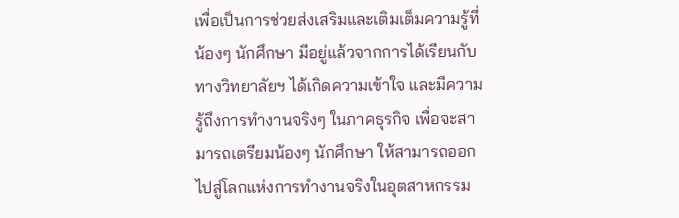เพื่อเป็นการช่วยส่งเสริมและเติมเต็มความรู้ที่น้องๆ นักศึกษา มีอยู่แล้วจากการได้เรียนกับทางวิทยาลัยฯ ได้เกิดความเข้าใจ และมีความรู้ถึงการทำงานจริงๆ ในภาคธุรกิจ เพื่อจะสามารถเตรียมน้องๆ นักศึกษา ให้สามารถออกไปสู่โลกแห่งการทำงานจริงในอุตสาหกรรม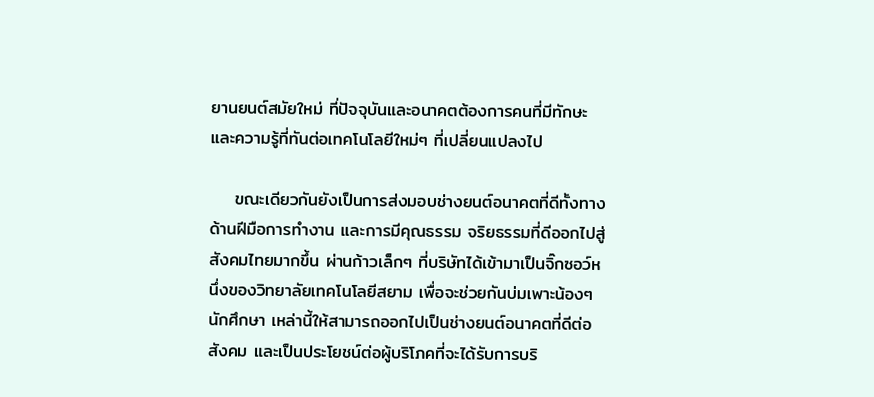ยานยนต์สมัยใหม่ ที่ปัจจุบันและอนาคตต้องการคนที่มีทักษะและความรู้ที่ทันต่อเทคโนโลยีใหม่ๆ ที่เปลี่ยนแปลงไป

    ขณะเดียวกันยังเป็นการส่งมอบช่างยนต์อนาคตที่ดีทั้งทางด้านฝีมือการทำงาน และการมีคุณธรรม จริยธรรมที่ดีออกไปสู่สังคมไทยมากขึ้น ผ่านก้าวเล็กๆ ที่บริษัทได้เข้ามาเป็นจิ๊กซอว์หนึ่งของวิทยาลัยเทคโนโลยีสยาม เพื่อจะช่วยกันบ่มเพาะน้องๆ นักศึกษา เหล่านี้ให้สามารถออกไปเป็นช่างยนต์อนาคตที่ดีต่อสังคม และเป็นประโยชน์ต่อผู้บริโภคที่จะได้รับการบริ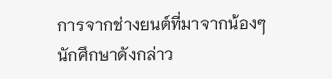การจากช่างยนต์ที่มาจากน้องๆ นักศึกษาดังกล่าว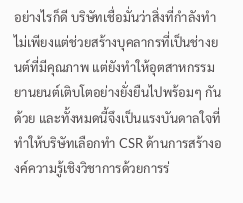อย่างไรก็ดี บริษัทเชื่อมั่นว่าสิ่งที่กำลังทำไม่เพียงแต่ช่วยสร้างบุคลากรที่เป็นช่างยนต์ที่มีคุณภาพ แต่ยังทำให้อุตสาหกรรมยานยนต์เติบโตอย่างยั่งยืนไปพร้อมๆ กันด้วย และทั้งหมดนี้จึงเป็นแรงบันดาลใจที่ทำให้บริษัทเลือกทำ CSR ด้านการสร้างองค์ความรู้เชิงวิชาการด้วยการร่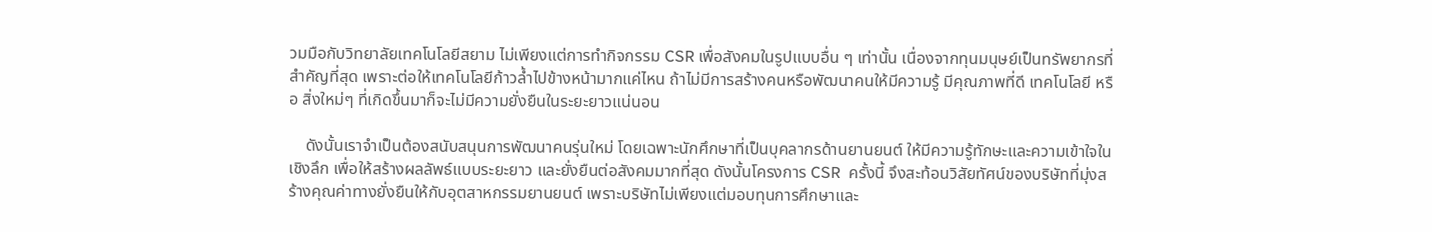วมมือกับวิทยาลัยเทคโนโลยีสยาม ไม่เพียงแต่การทำกิจกรรม CSR เพื่อสังคมในรูปแบบอื่น ๆ เท่านั้น เนื่องจากทุนมนุษย์เป็นทรัพยากรที่สำคัญที่สุด เพราะต่อให้เทคโนโลยีก้าวล้ำไปข้างหน้ามากแค่ไหน ถ้าไม่มีการสร้างคนหรือพัฒนาคนให้มีความรู้ มีคุณภาพที่ดี เทคโนโลยี หรือ สิ่งใหม่ๆ ที่เกิดขึ้นมาก็จะไม่มีความยั่งยืนในระยะยาวแน่นอน

    ดังนั้นเราจำเป็นต้องสนับสนุนการพัฒนาคนรุ่นใหม่ โดยเฉพาะนักศึกษาที่เป็นบุคลากรด้านยานยนต์ ให้มีความรู้ทักษะและความเข้าใจในเชิงลึก เพื่อให้สร้างผลลัพธ์แบบระยะยาว และยั่งยืนต่อสังคมมากที่สุด ดังนั้นโครงการ CSR  ครั้งนี้ จึงสะท้อนวิสัยทัศน์ของบริษัทที่มุ่งสร้างคุณค่าทางยั่งยืนให้กับอุตสาหกรรมยานยนต์ เพราะบริษัทไม่เพียงแต่มอบทุนการศึกษาและ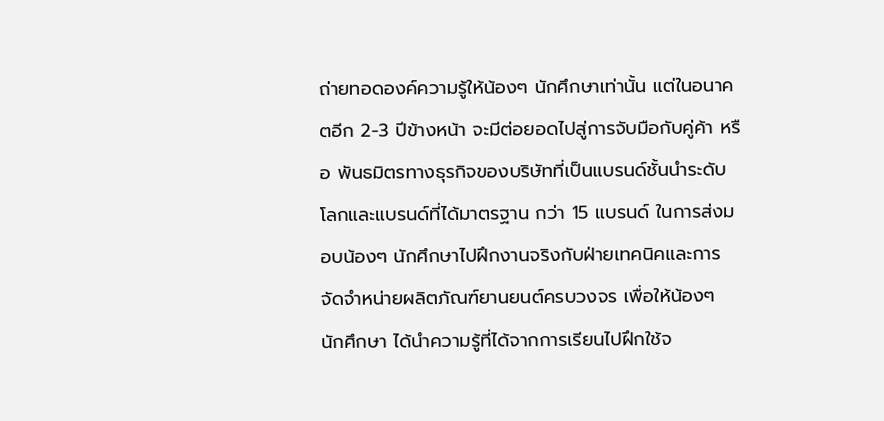ถ่ายทอดองค์ความรู้ให้น้องๆ นักศึกษาเท่านั้น แต่ในอนาคตอีก 2-3 ปีข้างหน้า จะมีต่อยอดไปสู่การจับมือกับคู่ค้า หรือ พันธมิตรทางธุรกิจของบริษัทที่เป็นแบรนด์ชั้นนำระดับโลกและแบรนด์ที่ได้มาตรฐาน กว่า 15 แบรนด์ ในการส่งมอบน้องๆ นักศึกษาไปฝึกงานจริงกับฝ่ายเทคนิคและการจัดจำหน่ายผลิตภัณฑ์ยานยนต์ครบวงจร เพื่อให้น้องๆ นักศึกษา ได้นำความรู้ที่ได้จากการเรียนไปฝึกใช้จ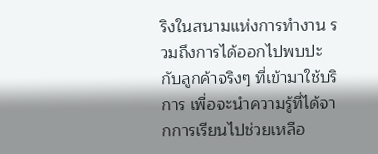ริงในสนามแห่งการทำงาน รวมถึงการได้ออกไปพบปะกับลูกค้าจริงๆ ที่เข้ามาใช้บริการ เพื่อจะนำความรู้ที่ได้จากการเรียนไปช่วยเหลือ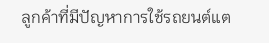ลูกค้าที่มีปัญหาการใช้รถยนต์แต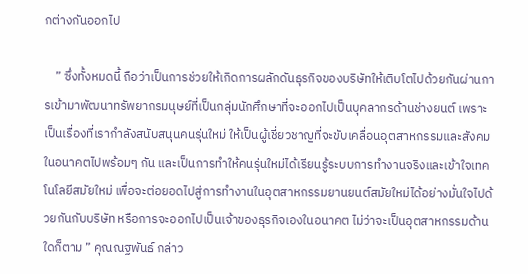กต่างกันออกไป

    ” ซึ่งทั้งหมดนี้ ถือว่าเป็นการช่วยให้เกิดการผลักดันธุรกิจของบริษัทให้เติบโตไปด้วยกันผ่านการเข้ามาพัฒนาทรัพยากรมนุษย์ที่เป็นกลุ่มนักศึกษาที่จะออกไปเป็นบุคลากรด้านช่างยนต์ เพราะเป็นเรื่องที่เรากำลังสนับสนุนคนรุ่นใหม่ ให้เป็นผู้เชี่ยวชาญที่จะขับเคลื่อนอุตสาหกรรมและสังคมในอนาคตไปพร้อมๆ กัน และเป็นการทำให้คนรุ่นใหม่ได้เรียนรู้ระบบการทำงานจริงและเข้าใจเทคโนโลยีสมัยใหม่ เพื่อจะต่อยอดไปสู่การทำงานในอุตสาหกรรมยานยนต์สมัยใหม่ได้อย่างมั่นใจไปด้วยกันกับบริษัท หรือการจะออกไปเป็นเจ้าของธุรกิจเองในอนาคต ไม่ว่าจะเป็นอุตสาหกรรมด้านใดก็ตาม ” คุณณฐพันธ์ กล่าว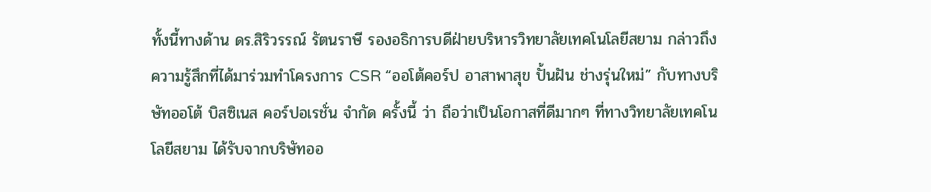ทั้งนี้ทางด้าน ดร.สิริวรรณ์ รัตนราษี รองอธิการบดีฝ่ายบริหารวิทยาลัยเทคโนโลยีสยาม กล่าวถึง ความรู้สึกที่ได้มาร่วมทำโครงการ CSR “ออโต้คอร์ป อาสาพาสุข ปั้นฝัน ช่างรุ่นใหม่” กับทางบริษัทออโต้ บิสซิเนส คอร์ปอเรชั่น จำกัด ครั้งนี้ ว่า ถือว่าเป็นโอกาสที่ดีมากๆ ที่ทางวิทยาลัยเทคโนโลยีสยาม ได้รับจากบริษัทออ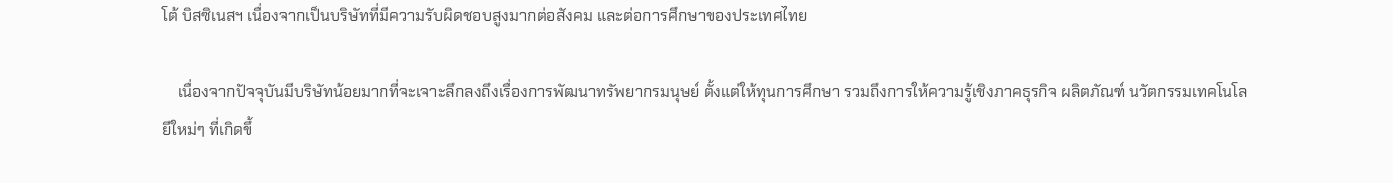โต้ บิสซิเนสฯ เนื่องจากเป็นบริษัทที่มีความรับผิดชอบสูงมากต่อสังคม และต่อการศึกษาของประเทศไทย

    เนื่องจากปัจจุบันมีบริษัทน้อยมากที่จะเจาะลึกลงถึงเรื่องการพัฒนาทรัพยากรมนุษย์ ตั้งแต่ให้ทุนการศึกษา รวมถึงการให้ความรู้เชิงภาคธุรกิจ ผลิตภัณฑ์ นวัตกรรมเทคโนโลยีใหม่ๆ ที่เกิดขึ้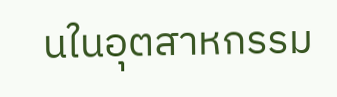นในอุตสาหกรรม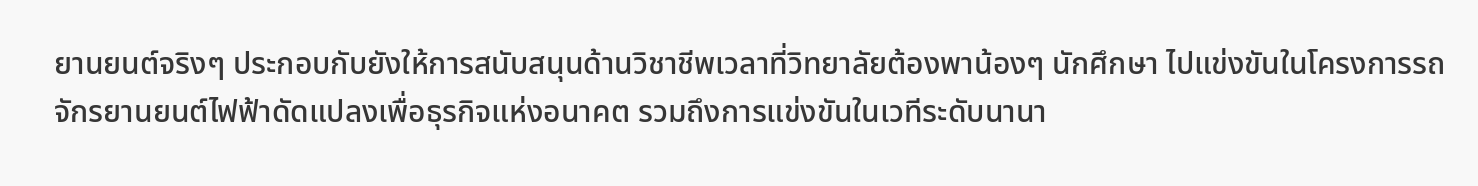ยานยนต์จริงๆ ประกอบกับยังให้การสนับสนุนด้านวิชาชีพเวลาที่วิทยาลัยต้องพาน้องๆ นักศึกษา ไปแข่งขันในโครงการรถจักรยานยนต์ไฟฟ้าดัดแปลงเพื่อธุรกิจแห่งอนาคต รวมถึงการแข่งขันในเวทีระดับนานา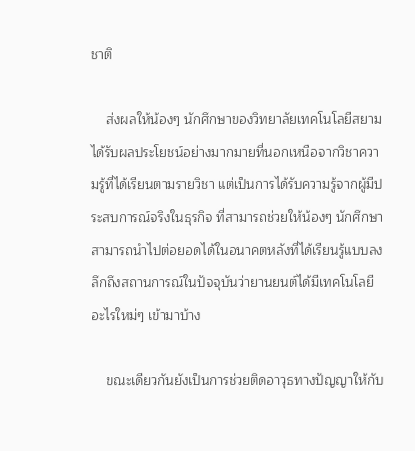ชาติ

    ส่งผลให้น้องๆ นักศึกษาของวิทยาลัยเทคโนโลยีสยาม ได้รับผลประโยชน์อย่างมากมายที่นอกเหนือจากวิชาความรู้ที่ได้เรียนตามรายวิชา แต่เป็นการได้รับความรู้จากผู้มีประสบการณ์จริงในธุรกิจ ที่สามารถช่วยให้น้องๆ นักศึกษาสามารถนำไปต่อยอดได้ในอนาคตหลังที่ได้เรียนรู้แบบลงลึกถึงสถานการณ์ในปัจจุบันว่ายานยนต์ได้มีเทคโนโลยีอะไรใหม่ๆ เข้ามาบ้าง

    ขณะเดียวกันยังเป็นการช่วยติดอาวุธทางปัญญาให้กับ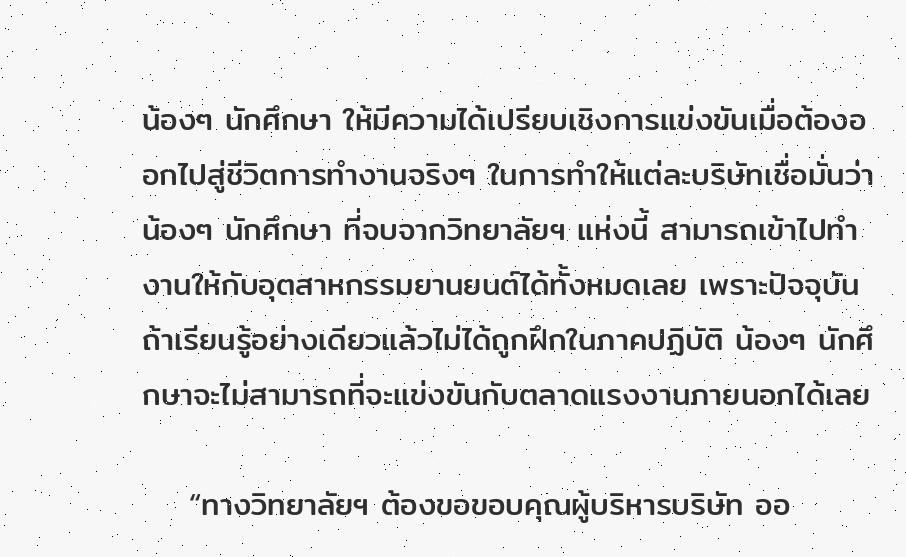น้องๆ นักศึกษา ให้มีความได้เปรียบเชิงการแข่งขันเมื่อต้องออกไปสู่ชีวิตการทำงานจริงๆ ในการทำให้แต่ละบริษัทเชื่อมั่นว่าน้องๆ นักศึกษา ที่จบจากวิทยาลัยฯ แห่งนี้ สามารถเข้าไปทำงานให้กับอุตสาหกรรมยานยนต์ได้ทั้งหมดเลย เพราะปัจจุบันถ้าเรียนรู้อย่างเดียวแล้วไม่ได้ถูกฝึกในภาคปฏิบัติ น้องๆ นักศึกษาจะไม่สามารถที่จะแข่งขันกับตลาดแรงงานภายนอกได้เลย

    “ทางวิทยาลัยฯ ต้องขอขอบคุณผู้บริหารบริษัท ออ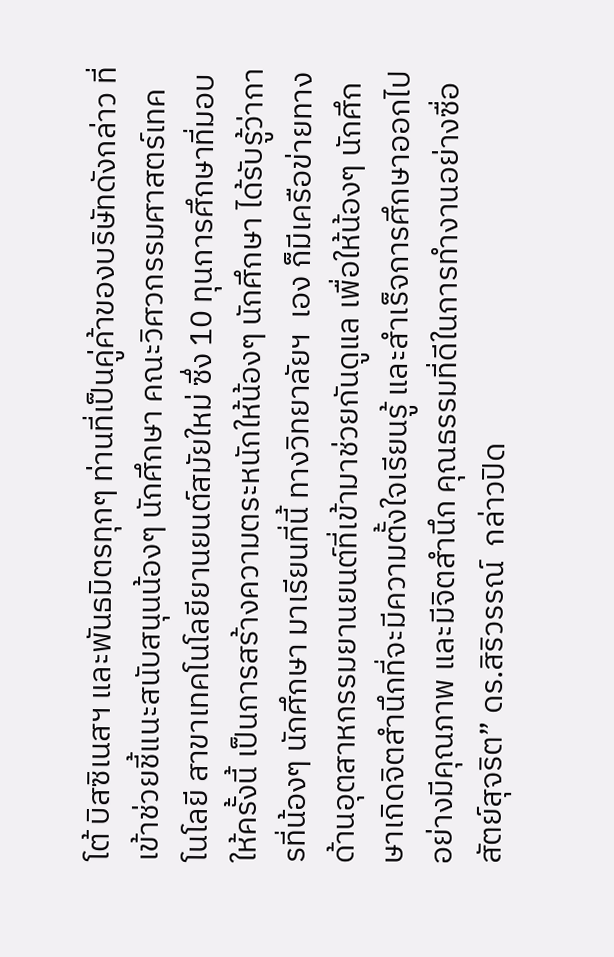โต้ บิสซิเนสฯ และพันธมิตรทุกๆ ท่านที่เป็นคู่ค้าของบริษัทดังกล่าว ที่เข้าช่วยชี้แนะสนับสนุนน้องๆ นักศึกษา คณะวิศวกรรมศาสตร์เทคโนโลยี สาขาเทคโนโลยียานยนต์สมัยใหม่ ซึ่ง 10 ทุนการศึกษาที่มอบให้ครั้งนี้ เป็นการสร้างความตระหนักให้น้องๆ นักศึกษา ได้รับรู้ว่าการที่น้องๆ นักศึกษา มาเรียนที่นี้ ทางวิทยาลัยฯ  เอง ก็มีเครือข่ายทางด้านอุตสาหกรรมยานยนต์ที่เข้ามาช่วยกันดูแล เพื่อให้น้องๆ นักศึกษาเกิดจิตสำนึกที่จะมีความตั้งใจเรียนรู้ และสำเร็จการศึกษาออกไปอย่างมีคุณภาพ และมีจิตสำนึก คุณธรรมที่ดีในการทำงานอย่างซื่อสัตย์สุจริต” ดร.สิริวรรณ์  กล่าวปิด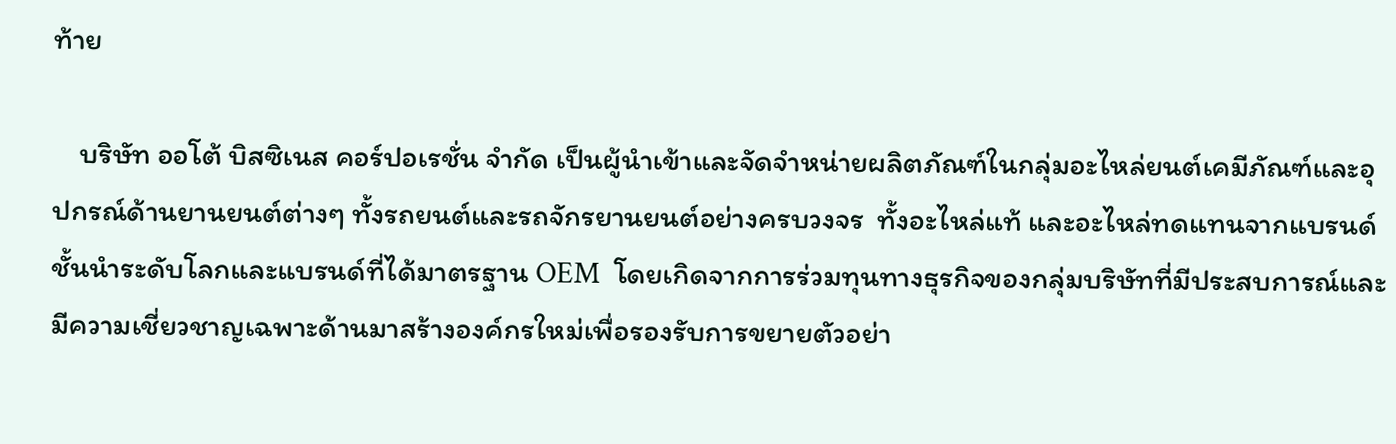ท้าย

    บริษัท ออโต้ บิสซิเนส คอร์ปอเรชั่น จำกัด เป็นผู้นำเข้าและจัดจำหน่ายผลิตภัณฑ์ในกลุ่มอะไหล่ยนต์เคมีภัณฑ์และอุปกรณ์ด้านยานยนต์ต่างๆ ทั้งรถยนต์และรถจักรยานยนต์อย่างครบวงจร  ทั้งอะไหล่แท้ และอะไหล่ทดแทนจากแบรนด์ชั้นนำระดับโลกและแบรนด์ที่ได้มาตรฐาน OEM  โดยเกิดจากการร่วมทุนทางธุรกิจของกลุ่มบริษัทที่มีประสบการณ์และมีความเชี่ยวชาญเฉพาะด้านมาสร้างองค์กรใหม่เพื่อรองรับการขยายตัวอย่า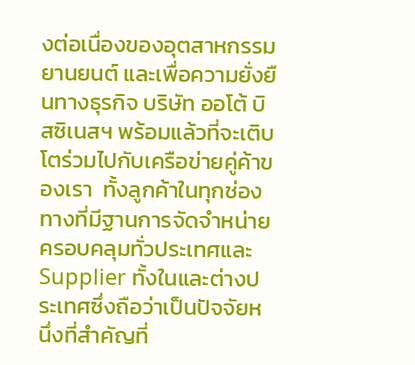งต่อเนื่องของอุตสาหกรรมยานยนต์ และเพื่อความยั่งยืนทางธุรกิจ บริษัท ออโต้ บิสซิเนสฯ พร้อมแล้วที่จะเติบโตร่วมไปกับเครือข่ายคู่ค้าของเรา  ทั้งลูกค้าในทุกช่องทางที่มีฐานการจัดจำหน่ายครอบคลุมทั่วประเทศและ Supplier ทั้งในและต่างประเทศซึ่งถือว่าเป็นปัจจัยหนึ่งที่สำคัญที่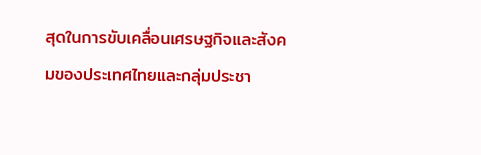สุดในการขับเคลื่อนเศรษฐกิจและสังคมของประเทศไทยและกลุ่มประชา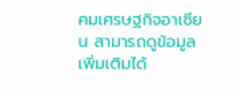คมเศรษฐกิจอาเซียน สามารถดูข้อมูลเพิ่มเติมได้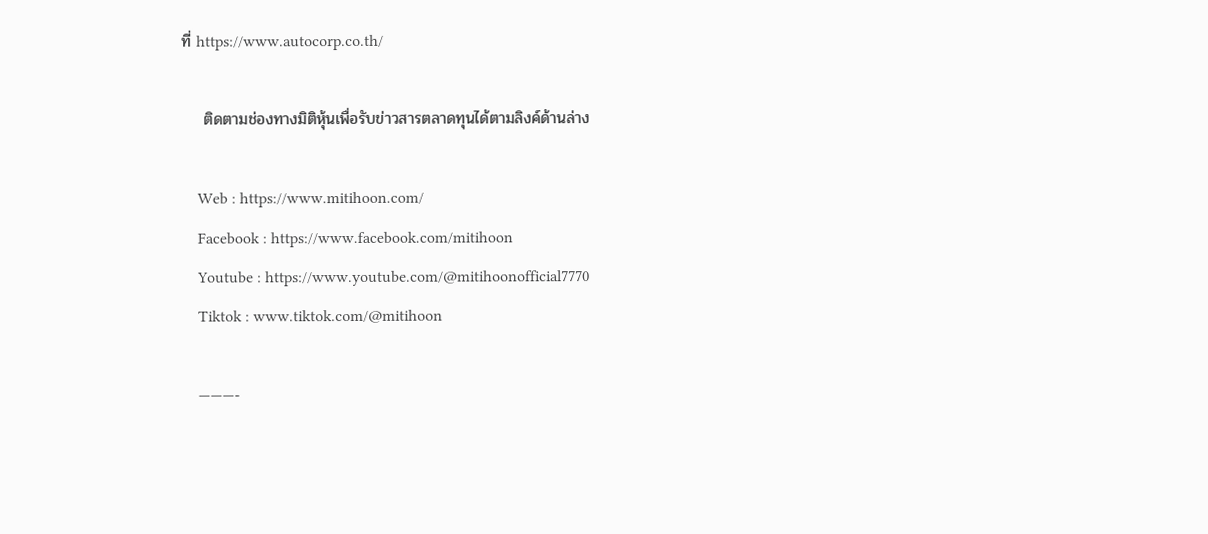ที่ https://www.autocorp.co.th/

    ติดตามช่องทางมิติหุ้นเพื่อรับข่าวสารตลาดทุนได้ตามลิงค์ด้านล่าง

    Web : https://www.mitihoon.com/
    Facebook : https://www.facebook.com/mitihoon
    Youtube : https://www.youtube.com/@mitihoonofficial7770
    Tiktok : www.tiktok.com/@mitihoon

    ———-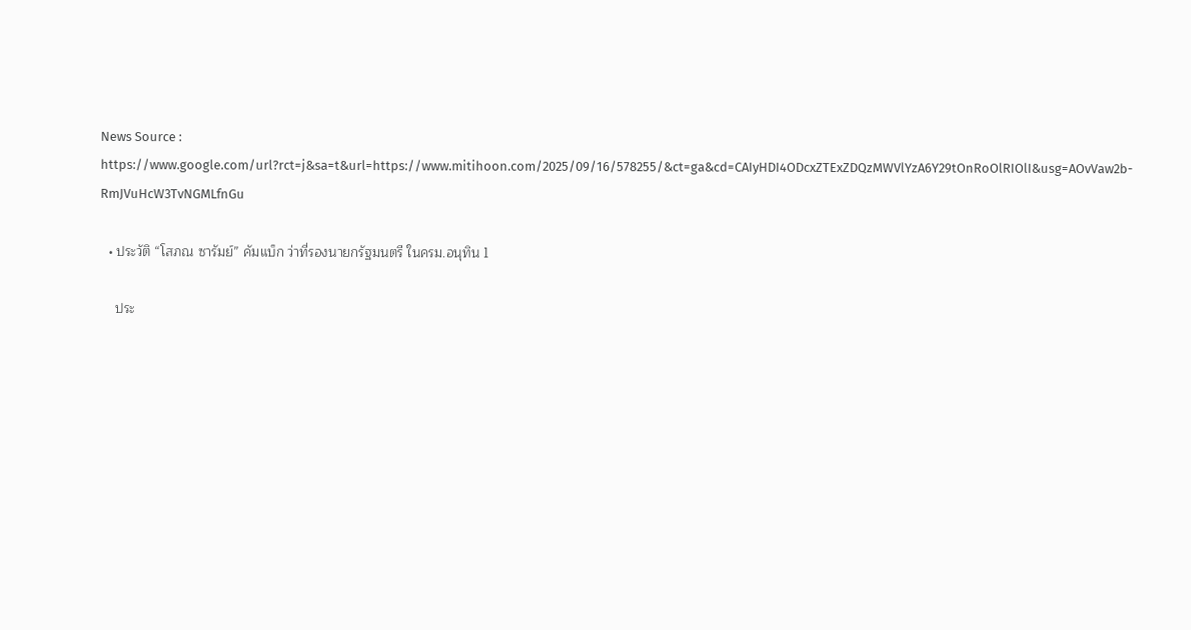News Source : https://www.google.com/url?rct=j&sa=t&url=https://www.mitihoon.com/2025/09/16/578255/&ct=ga&cd=CAIyHDI4ODcxZTExZDQzMWVlYzA6Y29tOnRoOlRIOlI&usg=AOvVaw2b-RmJVuHcW3TvNGMLfnGu

  • ประวัติ “โสภณ ซารัมย์” คัมแบ็ก ว่าที่รองนายกรัฐมนตรี ในครม.อนุทิน 1

    ประ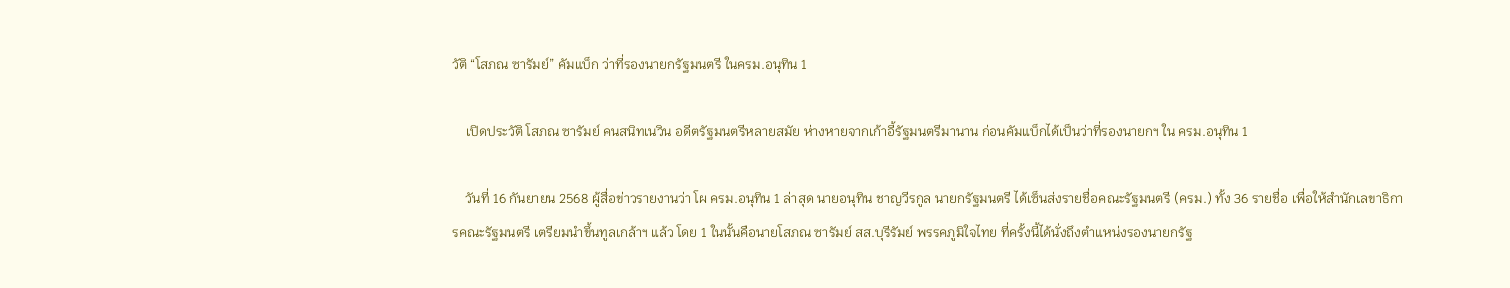วัติ “โสภณ ซารัมย์” คัมแบ็ก ว่าที่รองนายกรัฐมนตรี ในครม.อนุทิน 1

    เปิดประวัติ โสภณ ซารัมย์ คนสนิทเนวิน อดีตรัฐมนตรีหลายสมัย ห่างหายจากเก้าอี้รัฐมนตรีมานาน ก่อนคัมแบ็กได้เป็นว่าที่รองนายกฯ ใน ครม.อนุทิน 1

    วันที่ 16 กันยายน 2568 ผู้สื่อข่าวรายงานว่า โผ ครม.อนุทิน 1 ล่าสุด นายอนุทิน ชาญวีรกูล นายกรัฐมนตรี ได้เซ็นส่งรายชื่อคณะรัฐมนตรี (ครม.) ทั้ง 36 รายชื่อ เพื่อให้สำนักเลขาธิการคณะรัฐมนตรี เตรียมนำขึ้นทูลเกล้าฯ แล้ว โดย 1 ในนั้นคือนายโสภณ ซารัมย์ สส.บุรีรัมย์ พรรคภูมิใจไทย ที่ครั้งนี้ได้นั่งถึงตำแหน่งรองนายกรัฐ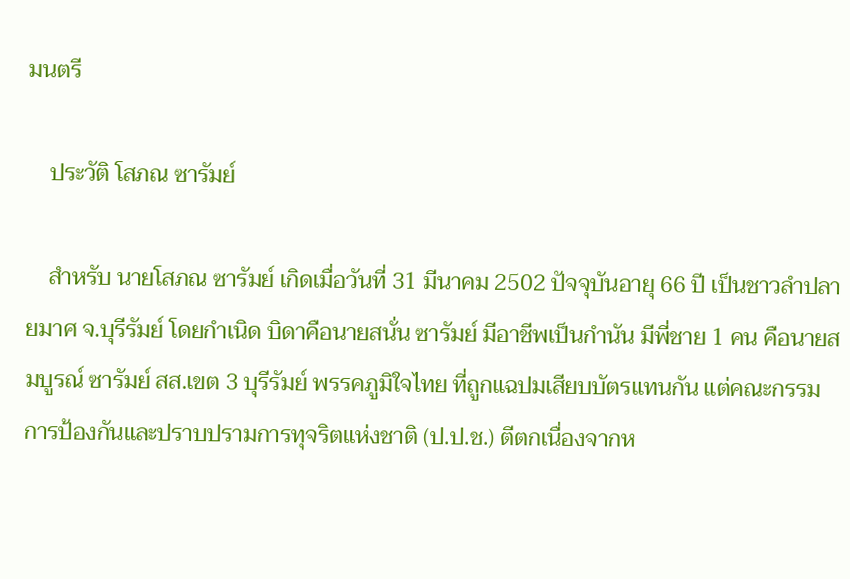มนตรี

    ประวัติ โสภณ ซารัมย์

    สำหรับ นายโสภณ ซารัมย์ เกิดเมื่อวันที่ 31 มีนาคม 2502 ปัจจุบันอายุ 66 ปี เป็นชาวลำปลายมาศ จ.บุรีรัมย์ โดยกำเนิด บิดาคือนายสนั่น ซารัมย์ มีอาชีพเป็นกำนัน มีพี่ชาย 1 คน คือนายสมบูรณ์ ซารัมย์ สส.เขต 3 บุรีรัมย์ พรรคภูมิใจไทย ที่ถูกแฉปมเสียบบัตรแทนกัน แต่คณะกรรมการป้องกันและปราบปรามการทุจริตแห่งชาติ (ป.ป.ช.) ตีตกเนื่องจากห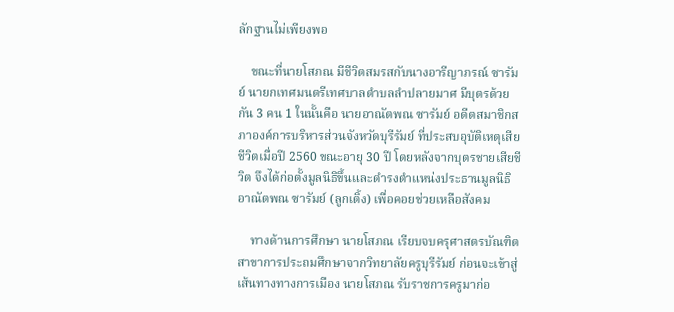ลักฐานไม่เพียงพอ

    ขณะที่นายโสภณ มีชีวิตสมรสกับนางอารีญาภรณ์ ซารัมย์ นายกเทศมนตรีเทศบาลตำบลลำปลายมาศ มีบุตรด้วยกัน 3 คน 1 ในนั้นคือ นายอาณัตพณ ซารัมย์ อดีตสมาชิกสภาองค์การบริหารส่วนจังหวัดบุรีรัมย์ ที่ประสบอุบัติเหตุเสียชีวิตเมื่อปี 2560 ขณะอายุ 30 ปี โดยหลังจากบุตรชายเสียชีวิต จึงได้ก่อตั้งมูลนิธิขึ้นและดำรงตำแหน่งประธานมูลนิธิอาณัตพณ ซารัมย์ (ลูกเติ้ง) เพื่อคอยช่วยเหลือสังคม

    ทางด้านการศึกษา นายโสภณ เรียบจบครุศาสตรบัณฑิต สาขาการประถมศึกษาจากวิทยาลัยครูบุรีรัมย์ ก่อนจะเข้าสู่เส้นทางทางการเมือง นายโสภณ รับราชการครูมาก่อ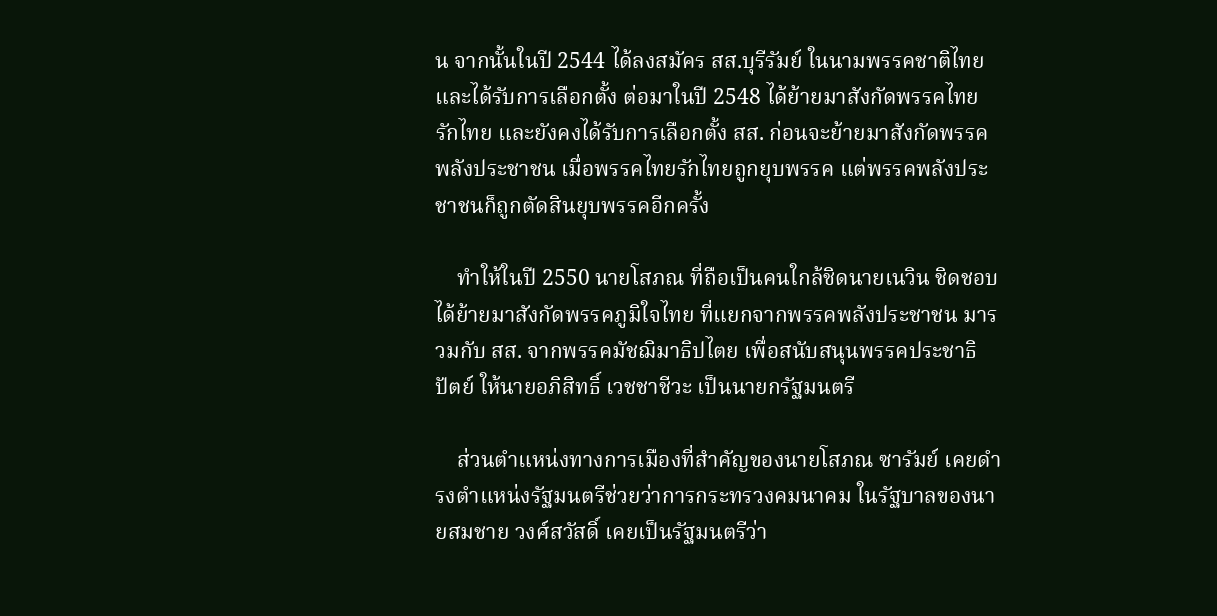น จากนั้นในปี 2544 ได้ลงสมัคร สส.บุรีรัมย์ ในนามพรรคชาติไทย และได้รับการเลือกตั้ง ต่อมาในปี 2548 ได้ย้ายมาสังกัดพรรคไทยรักไทย และยังคงได้รับการเลือกตั้ง สส. ก่อนจะย้ายมาสังกัดพรรคพลังประชาชน เมื่อพรรคไทยรักไทยถูกยุบพรรค แต่พรรคพลังประชาชนก็ถูกตัดสินยุบพรรคอีกครั้ง

    ทำให้ในปี 2550 นายโสภณ ที่ถือเป็นคนใกล้ชิดนายเนวิน ชิดชอบ ได้ย้ายมาสังกัดพรรคภูมิใจไทย ที่แยกจากพรรคพลังประชาชน มารวมกับ สส. จากพรรคมัชฌิมาธิปไตย เพื่อสนับสนุนพรรคประชาธิปัตย์ ให้นายอภิสิทธิ์ เวชชาชีวะ เป็นนายกรัฐมนตรี

    ส่วนตำแหน่งทางการเมืองที่สำคัญของนายโสภณ ซารัมย์ เคยดำรงตำแหน่งรัฐมนตรีช่วยว่าการกระทรวงคมนาคม ในรัฐบาลของนายสมชาย วงศ์สวัสดิ์ เคยเป็นรัฐมนตรีว่า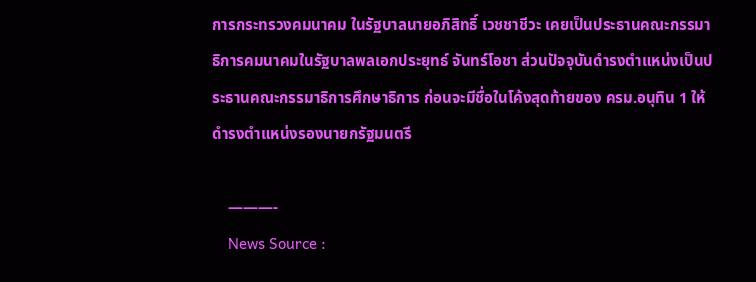การกระทรวงคมนาคม ในรัฐบาลนายอภิสิทธิ์ เวชชาชีวะ เคยเป็นประธานคณะกรรมาธิการคมนาคมในรัฐบาลพลเอกประยุทธ์ จันทร์โอชา ส่วนปัจจุบันดำรงตำแหน่งเป็นประธานคณะกรรมาธิการศึกษาธิการ ก่อนจะมีชื่อในโค้งสุดท้ายของ ครม.อนุทิน 1 ให้ดำรงตำแหน่งรองนายกรัฐมนตรี

    ———-
    News Source :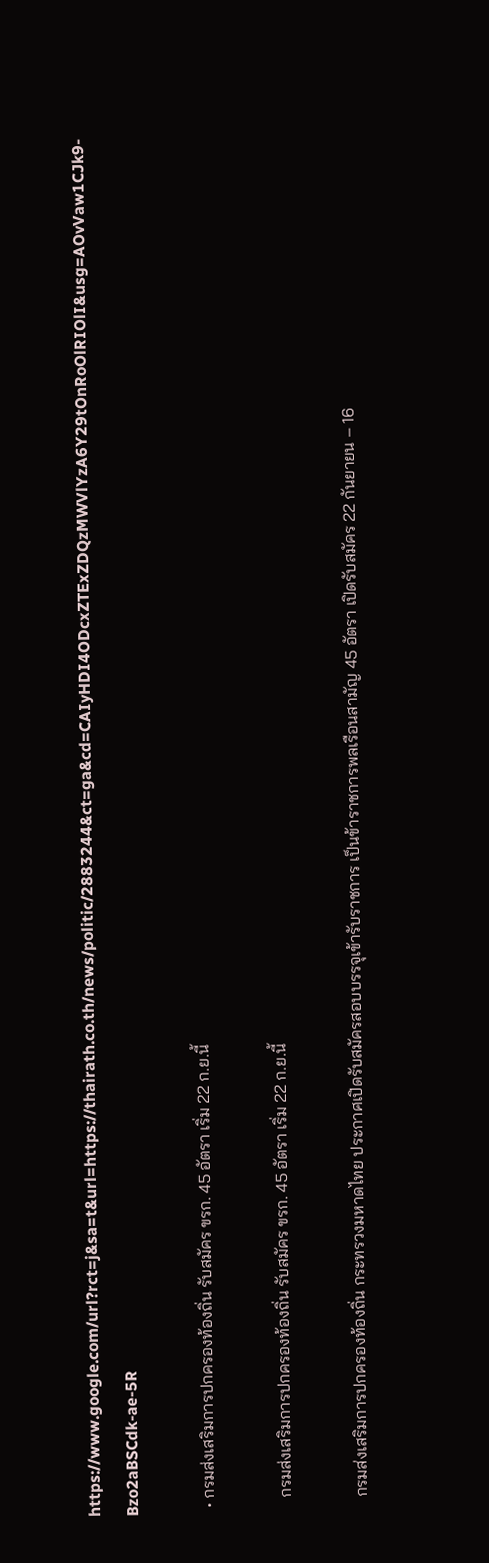https://www.google.com/url?rct=j&sa=t&url=https://thairath.co.th/news/politic/2883244&ct=ga&cd=CAIyHDI4ODcxZTExZDQzMWVlYzA6Y29tOnRoOlRIOlI&usg=AOvVaw1CJk9-Bzo2aBSCdk-ae-5R

  • กรมส่งเสริมการปกครองท้องถิ่น รับสมัคร ขรก. 45 อัตรา เริ่ม 22 ก.ย.นี้

    กรมส่งเสริมการปกครองท้องถิ่น รับสมัคร ขรก. 45 อัตรา เริ่ม 22 ก.ย.นี้

    กรมส่งเสริมการปกครองท้องถิ่น กระทรวงมหาดไทย ประกาศเปิดรับสมัครสอบบรรจุเข้ารับราชการ เป็นข้าราชการพลเรือนสามัญ 45 อัตรา เปิดรับสมัคร 22 กันยายน – 16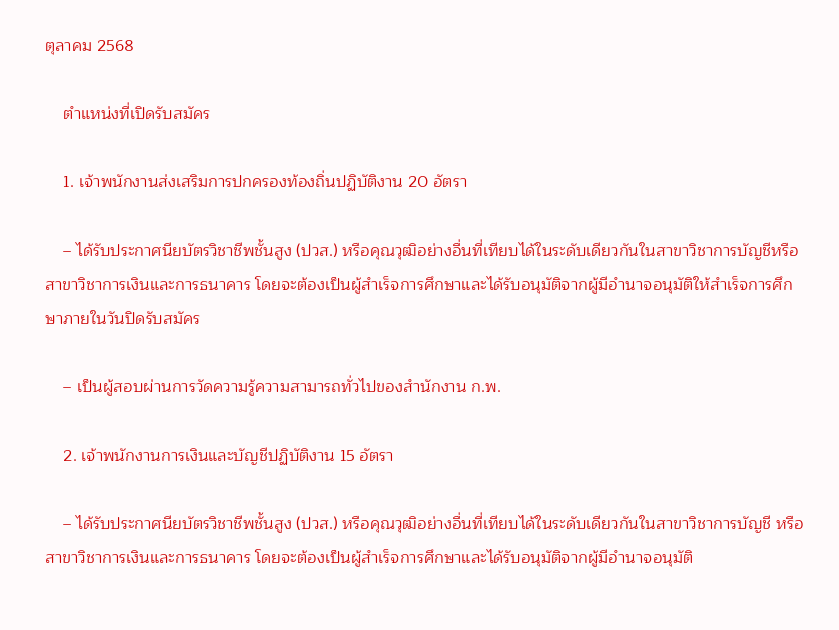ตุลาคม 2568

    ตำแหน่งที่เปิดรับสมัคร

    1. เจ้าพนักงานส่งเสริมการปกครองท้องถิ่นปฏิบัติงาน 20 อัตรา

    – ได้รับประกาศนียบัตรวิชาชีพชั้นสูง (ปวส.) หรือคุณวุฒิอย่างอื่นที่เทียบได้ในระดับเดียวกันในสาขาวิชาการบัญชีหรือสาขาวิชาการเงินและการธนาคาร โดยจะต้องเป็นผู้สำเร็จการศึกษาและได้รับอนุมัติจากผู้มีอำนาจอนุมัติให้สำเร็จการศึกษาภายในวันปิดรับสมัคร

    – เป็นผู้สอบผ่านการวัดความรู้ความสามารถทั่วไปของสํานักงาน ก.พ.

    2. เจ้าพนักงานการเงินและบัญชีปฏิบัติงาน 15 อัตรา

    – ได้รับประกาศนียบัตรวิชาชีพชั้นสูง (ปวส.) หรือคุณวุฒิอย่างอื่นที่เทียบได้ในระดับเดียวกันในสาขาวิชาการบัญชี หรือสาขาวิชาการเงินและการธนาคาร โดยจะต้องเป็นผู้สำเร็จการศึกษาและได้รับอนุมัติจากผู้มีอำนาจอนุมัติ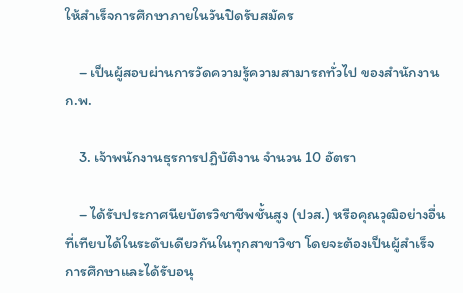ให้สำเร็จการศึกษาภายในวันปิดรับสมัคร

    – เป็นผู้สอบผ่านการวัดความรู้ความสามารถทั่วไป ของสํานักงาน ก.พ.

    3. เจ้าพนักงานธุรการปฏิบัติงาน จำนวน 10 อัตรา

    – ได้รับประกาศนียบัตรวิชาชีพชั้นสูง (ปวส.) หรือคุณวุฒิอย่างอื่นที่เทียบได้ในระดับเดียวกันในทุกสาขาวิชา โดยจะต้องเป็นผู้สำเร็จการศึกษาและได้รับอนุ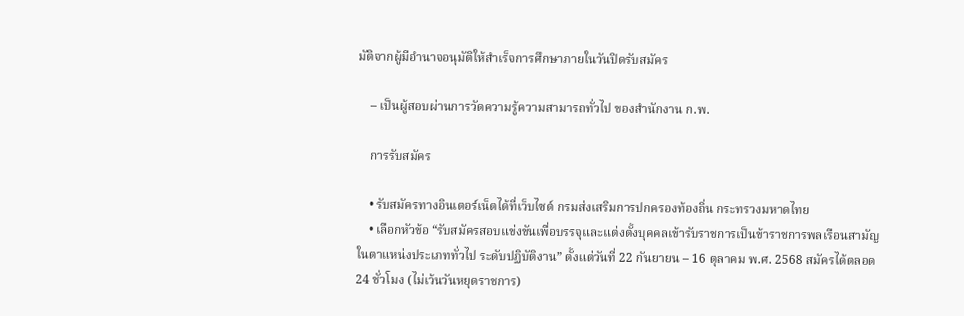มัติจากผู้มีอำนาจอนุมัติให้สำเร็จการศึกษาภายในวันปิดรับสมัคร

    – เป็นผู้สอบผ่านการวัดความรู้ความสามารถทั่วไป ของสํานักงาน ก.พ.

    การรับสมัคร

    • รับสมัครทางอินเตอร์เน็ตได้ที่เว็บไซต์ กรมส่งเสริมการปกครองท้องถิ่น กระทรวงมหาดไทย
    • เลือกหัวข้อ “รับสมัครสอบแข่งขันเพื่อบรรจุและแต่งตั้งบุคคลเข้ารับราชการเป็นข้าราชการพลเรือนสามัญ ในตาแหน่งประเภททั่วไป ระดับปฏิบัติงาน” ตั้งแต่วันที่ 22 กันยายน – 16 ตุลาคม พ.ศ. 2568 สมัครได้ตลอด 24 ชั่วโมง (ไม่เว้นวันหยุดราชการ)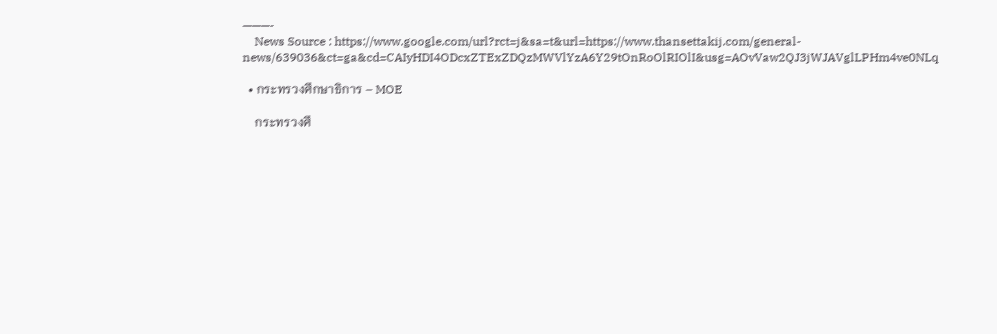———-
    News Source : https://www.google.com/url?rct=j&sa=t&url=https://www.thansettakij.com/general-news/639036&ct=ga&cd=CAIyHDI4ODcxZTExZDQzMWVlYzA6Y29tOnRoOlRIOlI&usg=AOvVaw2QJ3jWJAVglLPHm4ve0NLq

  • กระทรวงศึกษาธิการ – MOE

    กระทรวงศึ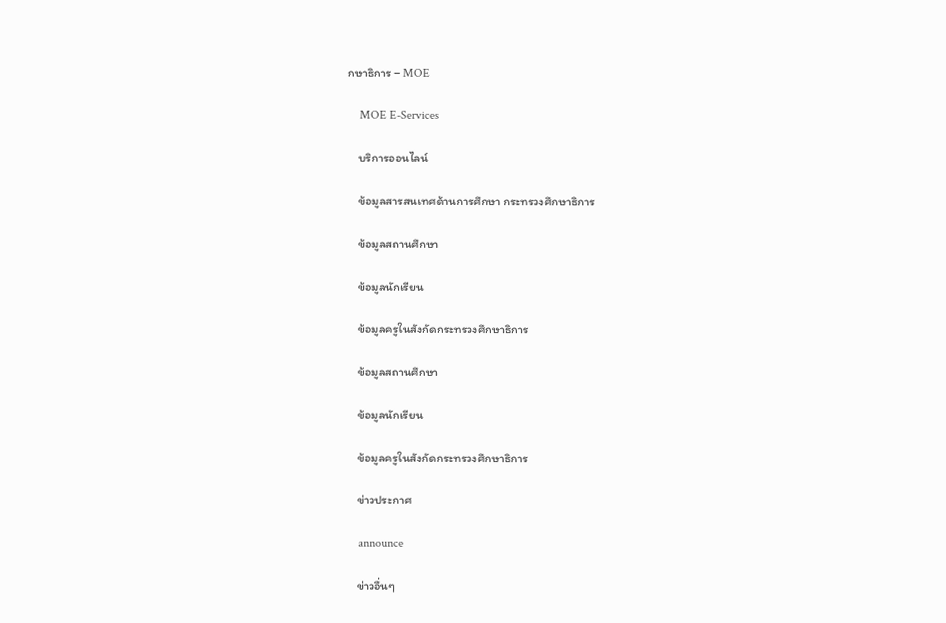กษาธิการ – MOE

    MOE E-Services

    บริการออนไลน์

    ข้อมูลสารสนเทศด้านการศึกษา กระทรวงศึกษาธิการ

    ข้อมูลสถานศึกษา

    ข้อมูลนักเรียน

    ข้อมูลครูในสังกัดกระทรวงศึกษาธิการ

    ข้อมูลสถานศึกษา

    ข้อมูลนักเรียน

    ข้อมูลครูในสังกัดกระทรวงศึกษาธิการ

    ข่าวประกาศ

    announce

    ข่าวอื่นๆ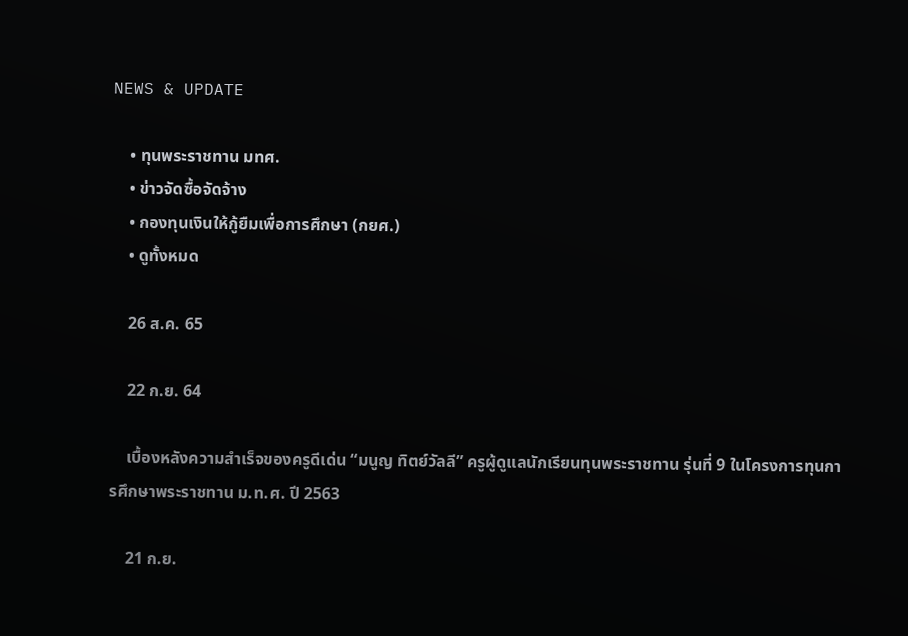NEWS & UPDATE

    • ทุนพระราชทาน มทศ.
    • ข่าวจัดซื้อจัดจ้าง
    • กองทุนเงินให้กู้ยืมเพื่อการศึกษา (กยศ.)
    • ดูทั้งหมด

    26 ส.ค. 65

    22 ก.ย. 64

    เบื้องหลังความสำเร็จของครูดีเด่น “มนูญ ทิตย์วัลลี” ครูผู้ดูแลนักเรียนทุนพระราชทาน รุ่นที่ 9 ในโครงการทุนการศึกษาพระราชทาน ม.ท.ศ. ปี 2563

    21 ก.ย.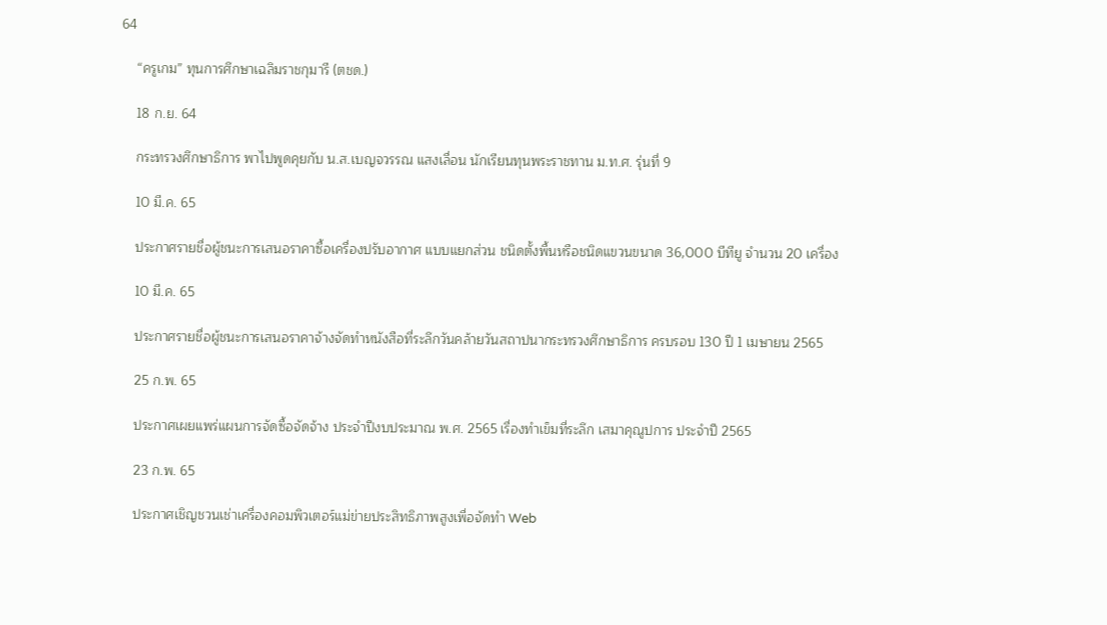64

    “ครูเกม” ทุนการศึกษาเฉลิมราชกุมารี (ตชด.)

    18 ก.ย. 64

    กระทรวงศึกษาธิการ พาไปพูดคุยกับ น.ส.เบญจวรรณ แสงเลื่อน นักเรียนทุนพระราชทาน ม.ท.ศ. รุ่นที่ 9

    10 มี.ค. 65

    ประกาศรายชื่อผู้ชนะการเสนอราคาซื้อเครื่องปรับอากาศ แบบแยกส่วน ชนิดตั้งพื้นหรือชนิดแขวนขนาด 36,000 บีทียู จำนวน 20 เครื่อง

    10 มี.ค. 65

    ประกาศรายชื่อผู้ชนะการเสนอราคาจ้างจัดทำหนังสือที่ระลึกวันคล้ายวันสถาปนากระทรวงศึกษาธิการ ครบรอบ 130 ปี 1 เมษายน 2565

    25 ก.พ. 65

    ประกาศเผยแพร่แผนการจัดซื้อจัดจ้าง ประจำปีงบประมาณ พ.ศ. 2565 เรื่องทำเข็มที่ระลึก เสมาคุณูปการ ประจำปี 2565

    23 ก.พ. 65

    ประกาศเชิญชวนเช่าเครื่องคอมพิวเตอร์แม่ข่ายประสิทธิภาพสูงเพื่อจัดทำ Web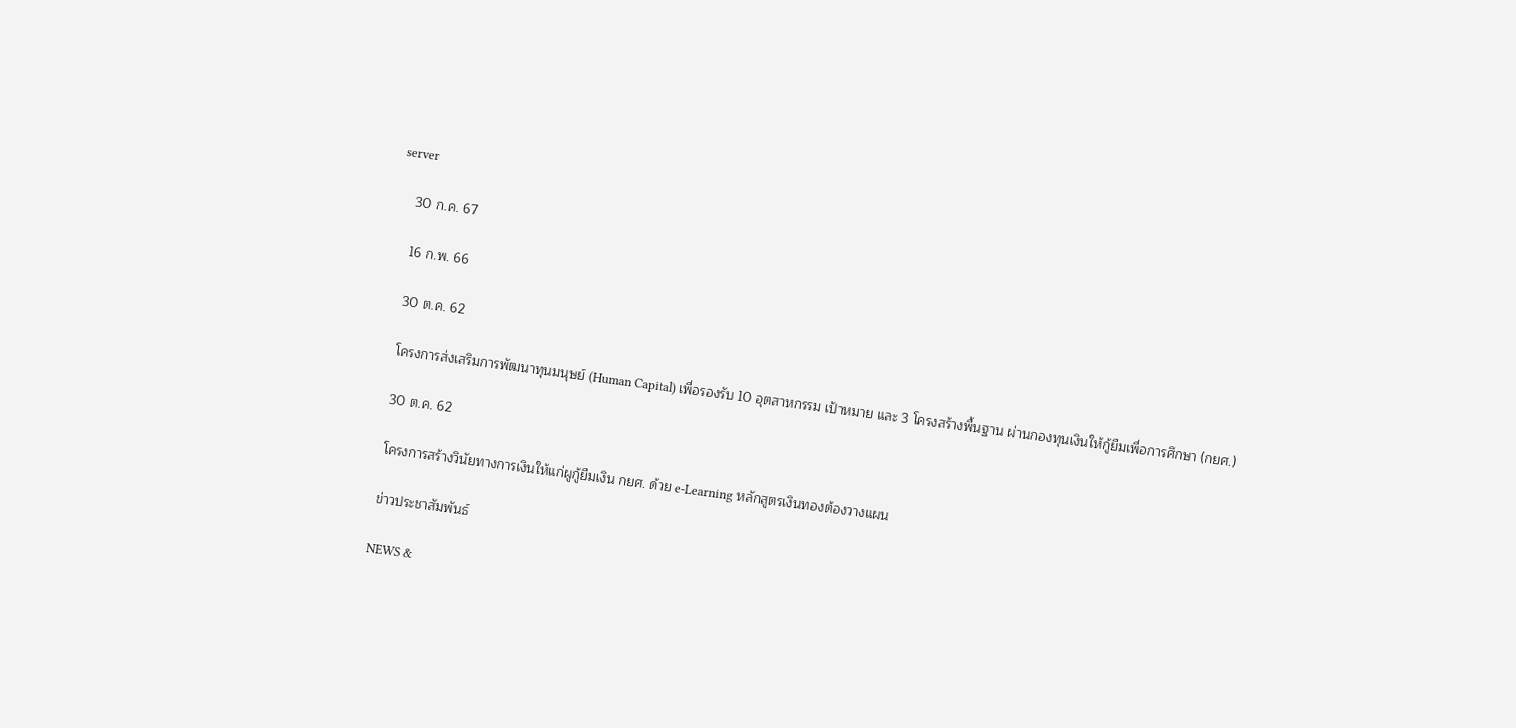server

    30 ก.ค. 67

    16 ก.พ. 66

    30 ต.ค. 62

    โครงการส่งเสริมการพัฒนาทุนมนุษย์ (Human Capital) เพื่อรองรับ 10 อุตสาหกรรม เป้าหมาย และ 3 โครงสร้างพื้นฐาน ผ่านกองทุนเงินให้กู้ยืมเพื่อการศึกษา (กยศ.)

    30 ต.ค. 62

    โครงการสร้างวินัยทางการเงินให้แก่ผูกู้ยืมเงิน กยศ. ด้วย e-Learning หลักสูตรเงินทองต้องวางแผน

    ข่าวประชาสัมพันธ์

    NEWS &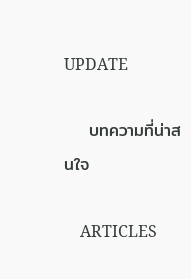UPDATE

    บทความที่น่าสนใจ

    ARTICLES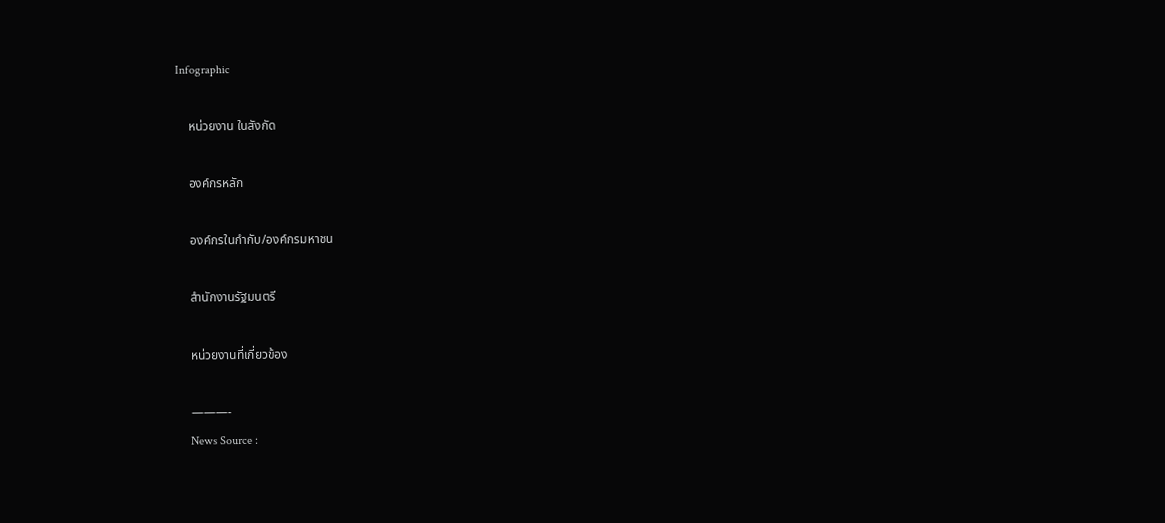Infographic

    หน่วยงาน ในสังกัด

    องค์กรหลัก

    องค์กรในกำกับ/องค์กรมหาชน

    สำนักงานรัฐมนตรี

    หน่วยงานที่เกี่ยวข้อง

    ———-
    News Source :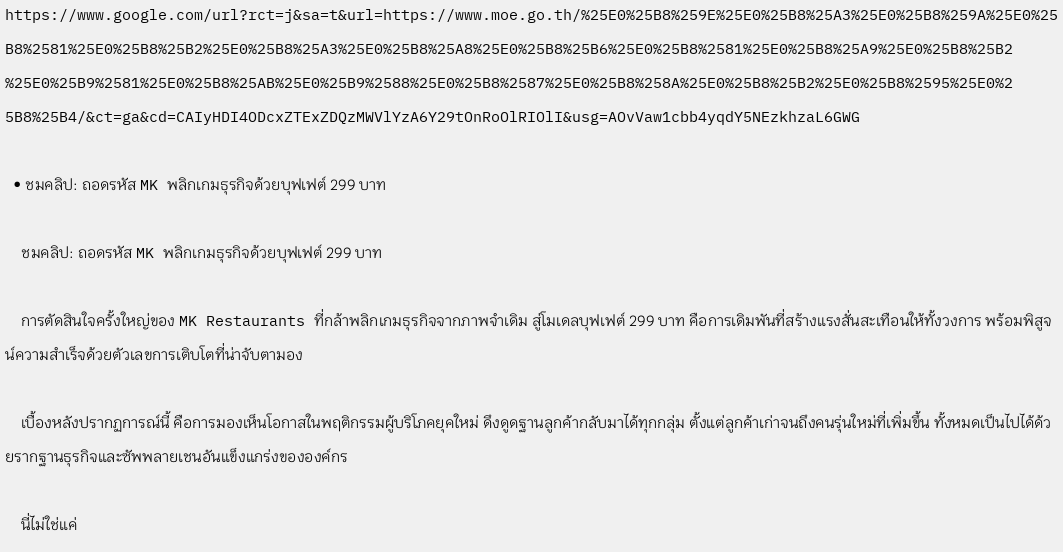https://www.google.com/url?rct=j&sa=t&url=https://www.moe.go.th/%25E0%25B8%259E%25E0%25B8%25A3%25E0%25B8%259A%25E0%25B8%2581%25E0%25B8%25B2%25E0%25B8%25A3%25E0%25B8%25A8%25E0%25B8%25B6%25E0%25B8%2581%25E0%25B8%25A9%25E0%25B8%25B2%25E0%25B9%2581%25E0%25B8%25AB%25E0%25B9%2588%25E0%25B8%2587%25E0%25B8%258A%25E0%25B8%25B2%25E0%25B8%2595%25E0%25B8%25B4/&ct=ga&cd=CAIyHDI4ODcxZTExZDQzMWVlYzA6Y29tOnRoOlRIOlI&usg=AOvVaw1cbb4yqdY5NEzkhzaL6GWG

  • ชมคลิป: ถอดรหัส MK พลิกเกมธุรกิจด้วยบุฟเฟต์ 299 บาท

    ชมคลิป: ถอดรหัส MK พลิกเกมธุรกิจด้วยบุฟเฟต์ 299 บาท

    การตัดสินใจครั้งใหญ่ของ MK Restaurants ที่กล้าพลิกเกมธุรกิจจากภาพจำเดิม สู่โมเดลบุฟเฟต์ 299 บาท คือการเดิมพันที่สร้างแรงสั่นสะเทือนให้ทั้งวงการ พร้อมพิสูจน์ความสำเร็จด้วยตัวเลขการเติบโตที่น่าจับตามอง

    เบื้องหลังปรากฏการณ์นี้ คือการมองเห็นโอกาสในพฤติกรรมผู้บริโภคยุคใหม่ ดึงดูดฐานลูกค้ากลับมาได้ทุกกลุ่ม ตั้งแต่ลูกค้าเก่าจนถึงคนรุ่นใหม่ที่เพิ่มขึ้น ทั้งหมดเป็นไปได้ด้วยรากฐานธุรกิจและซัพพลายเชนอันแข็งแกร่งขององค์กร

    นี่ไม่ใช่แค่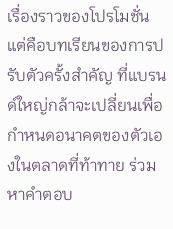เรื่องราวของโปรโมชั่น แต่คือบทเรียนของการปรับตัวครั้งสำคัญ ที่แบรนด์ใหญ่กล้าจะเปลี่ยนเพื่อกำหนดอนาคตของตัวเองในตลาดที่ท้าทาย ร่วมหาคำตอบ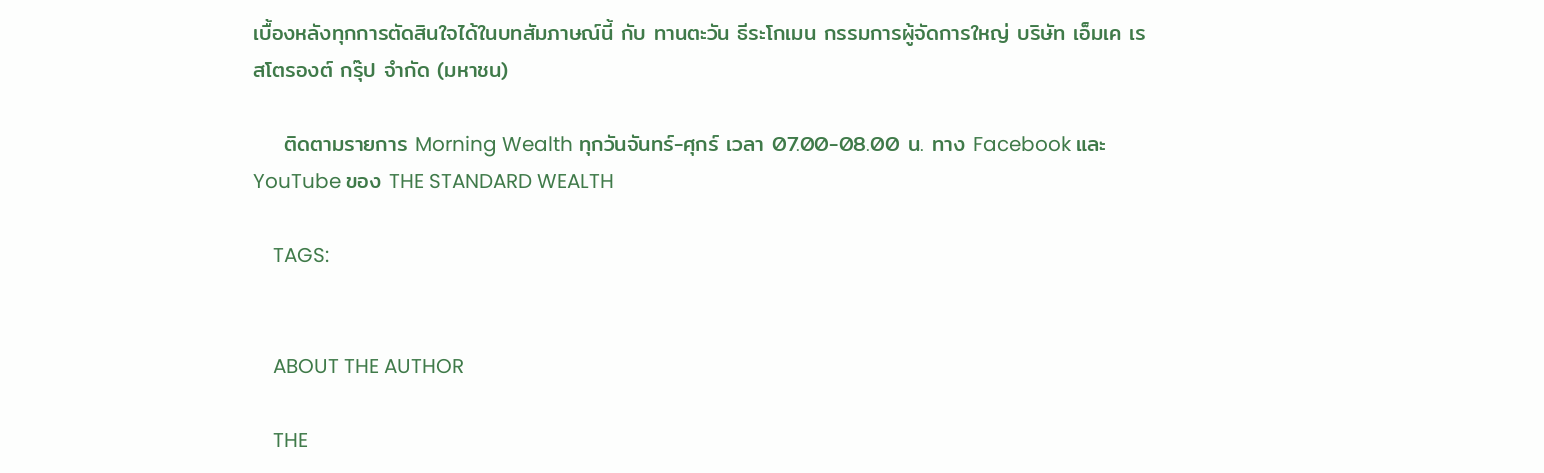เบื้องหลังทุกการตัดสินใจได้ในบทสัมภาษณ์นี้ กับ ทานตะวัน ธีระโกเมน กรรมการผู้จัดการใหญ่ บริษัท เอ็มเค เรสโตรองต์ กรุ๊ป จำกัด (มหาชน)

    ติดตามรายการ Morning Wealth ทุกวันจันทร์-ศุกร์ เวลา 07.00-08.00 น. ทาง Facebook และ YouTube ของ THE STANDARD WEALTH

    TAGS:


    ABOUT THE AUTHOR

    THE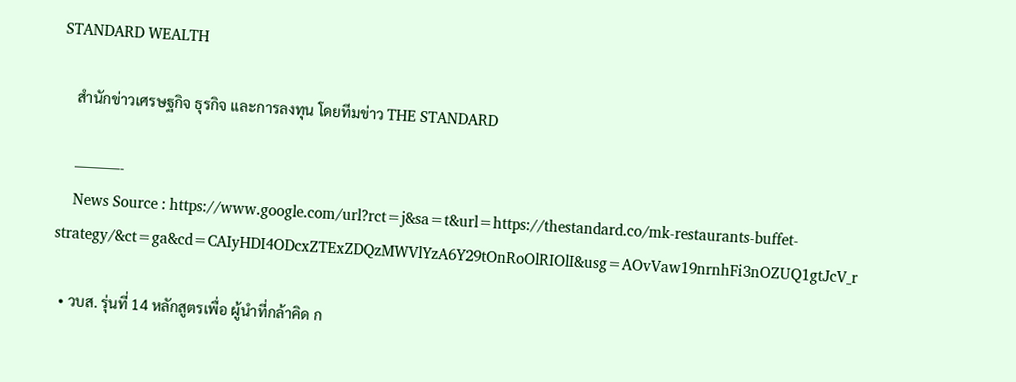STANDARD WEALTH

    สำนักข่าวเศรษฐกิจ ธุรกิจ และการลงทุน โดยทีมข่าว THE STANDARD

    ———-
    News Source : https://www.google.com/url?rct=j&sa=t&url=https://thestandard.co/mk-restaurants-buffet-strategy/&ct=ga&cd=CAIyHDI4ODcxZTExZDQzMWVlYzA6Y29tOnRoOlRIOlI&usg=AOvVaw19nrnhFi3nOZUQ1gtJcV_r

  • วบส. รุ่นที่ 14 หลักสูตรเพื่อ ผู้นำที่กล้าคิด ก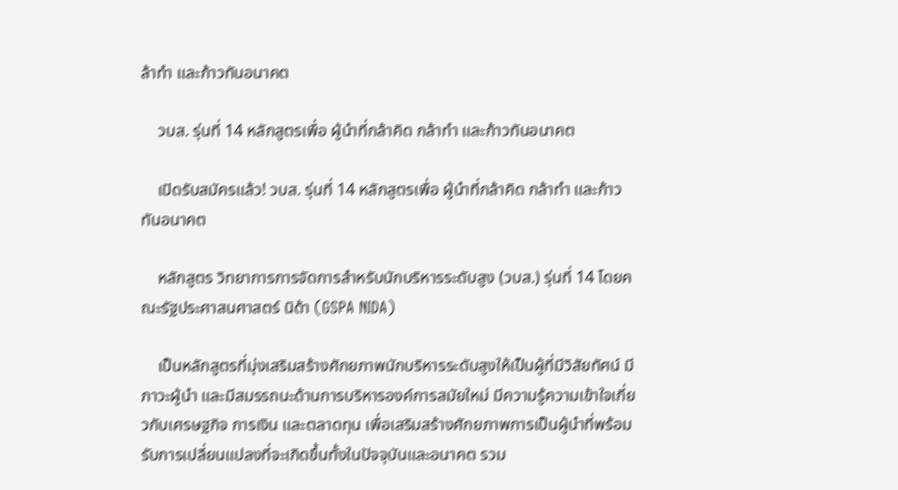ล้าทำ และก้าวทันอนาคต

    วบส. รุ่นที่ 14 หลักสูตรเพื่อ ผู้นำที่กล้าคิด กล้าทำ และก้าวทันอนาคต

    เปิดรับสมัครแล้ว! วบส. รุ่นที่ 14 หลักสูตรเพื่อ ผู้นำที่กล้าคิด กล้าทำ และก้าวทันอนาคต

    หลักสูตร วิทยาการการจัดการสำหรับนักบริหารระดับสูง (วบส.) รุ่นที่ 14 โดยคณะรัฐประศาสนศาสตร์ นิด้า (GSPA NIDA)

    เป็นหลักสูตรที่มุ่งเสริมสร้างศักยภาพนักบริหารระดับสูงให้เป็นผู้ที่มีวิสัยทัศน์ มีภาวะผู้นำ และมีสมรรถนะด้านการบริหารองค์การสมัยใหม่ มีความรู้ความเข้าใจเกี่ยวกับเศรษฐกิจ การเงิน และตลาดทุน เพื่อเสริมสร้างศักยภาพการเป็นผู้นำที่พร้อมรับการเปลี่ยนแปลงที่จะเกิดขึ้นทั้งในปัจจุบันและอนาคต รวม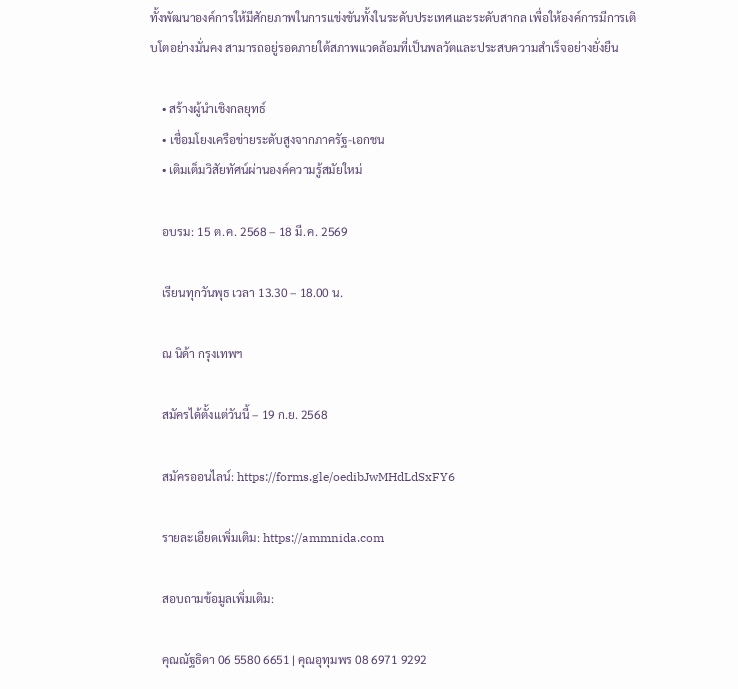ทั้งพัฒนาองค์การให้มีศักยภาพในการแข่งขันทั้งในระดับประเทศและระดับสากล เพื่อให้องค์การมีการเติบโตอย่างมั่นคง สามารถอยู่รอดภายใต้สภาพแวดล้อมที่เป็นพลวัตและประสบความสำเร็จอย่างยั่งยืน

    • สร้างผู้นำเชิงกลยุทธ์
    • เชื่อมโยงเครือข่ายระดับสูงจากภาครัฐ-เอกชน
    • เติมเต็มวิสัยทัศน์ผ่านองค์ความรู้สมัยใหม่

    อบรม: 15 ต.ค. 2568 – 18 มี.ค. 2569

    เรียนทุกวันพุธ เวลา 13.30 – 18.00 น.

    ณ นิด้า กรุงเทพฯ

    สมัครได้ตั้งแต่วันนี้ – 19 ก.ย. 2568

    สมัครออนไลน์: https://forms.gle/oedibJwMHdLdSxFY6

    รายละเอียดเพิ่มเติม: https://ammnida.com

    สอบถามข้อมูลเพิ่มเติม:

    คุณณัฐธิดา 06 5580 6651 | คุณอุทุมพร 08 6971 9292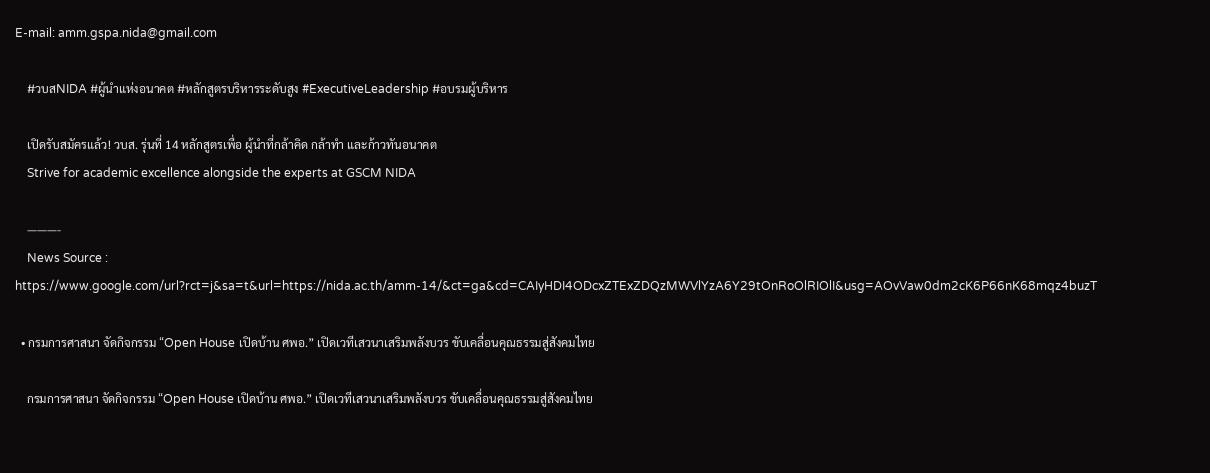E-mail: amm.gspa.nida@gmail.com

    #วบสNIDA #ผู้นำแห่งอนาคต #หลักสูตรบริหารระดับสูง #ExecutiveLeadership #อบรมผู้บริหาร

    เปิดรับสมัครแล้ว! วบส. รุ่นที่ 14 หลักสูตรเพื่อ ผู้นำที่กล้าคิด กล้าทำ และก้าวทันอนาคต
    Strive for academic excellence alongside the experts at GSCM NIDA

    ———-
    News Source : https://www.google.com/url?rct=j&sa=t&url=https://nida.ac.th/amm-14/&ct=ga&cd=CAIyHDI4ODcxZTExZDQzMWVlYzA6Y29tOnRoOlRIOlI&usg=AOvVaw0dm2cK6P66nK68mqz4buzT

  • กรมการศาสนา จัดกิจกรรม “Open House เปิดบ้าน ศพอ.” เปิดเวทีเสวนาเสริมพลังบวร ขับเคลื่อนคุณธรรมสู่สังคมไทย

    กรมการศาสนา จัดกิจกรรม “Open House เปิดบ้าน ศพอ.” เปิดเวทีเสวนาเสริมพลังบวร ขับเคลื่อนคุณธรรมสู่สังคมไทย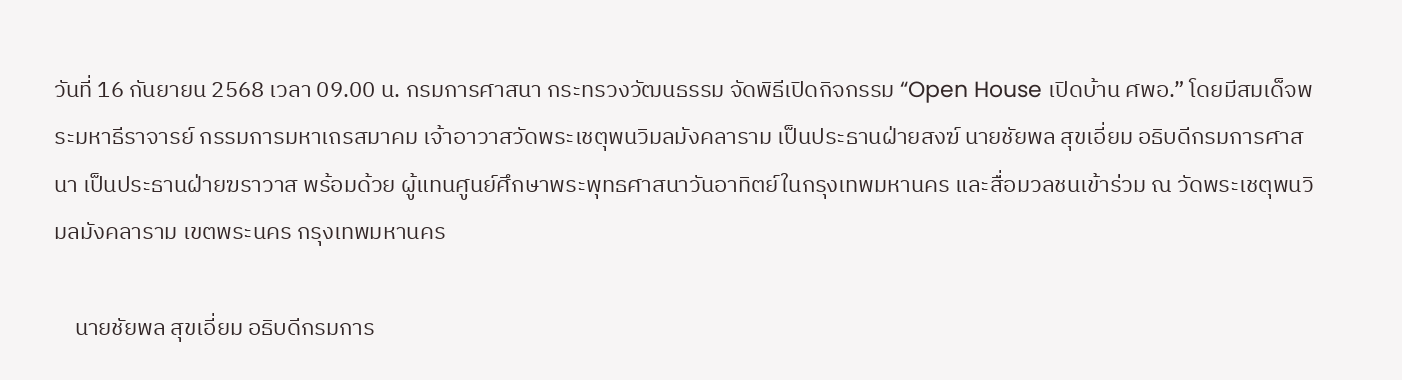วันที่ 16 กันยายน 2568 เวลา 09.00 น. กรมการศาสนา กระทรวงวัฒนธรรม จัดพิธีเปิดกิจกรรม “Open House เปิดบ้าน ศพอ.” โดยมีสมเด็จพระมหาธีราจารย์ กรรมการมหาเถรสมาคม เจ้าอาวาสวัดพระเชตุพนวิมลมังคลาราม เป็นประธานฝ่ายสงฆ์ นายชัยพล สุขเอี่ยม อธิบดีกรมการศาสนา เป็นประธานฝ่ายฆราวาส พร้อมด้วย ผู้แทนศูนย์ศึกษาพระพุทธศาสนาวันอาทิตย์ในกรุงเทพมหานคร และสื่อมวลชนเข้าร่วม ณ วัดพระเชตุพนวิมลมังคลาราม เขตพระนคร กรุงเทพมหานคร

    นายชัยพล สุขเอี่ยม อธิบดีกรมการ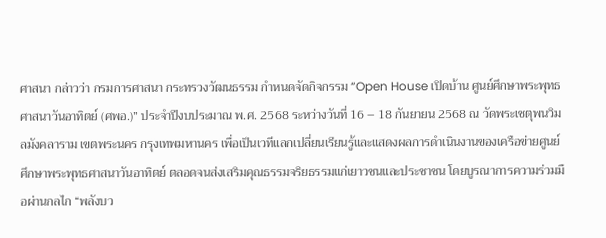ศาสนา กล่าวว่า กรมการศาสนา กระทรวงวัฒนธรรม กำหนดจัดกิจกรรม “Open House เปิดบ้าน ศูนย์ศึกษาพระพุทธศาสนาวันอาทิตย์ (ศพอ.)” ประจำปีงบประมาณ พ.ศ. 2568 ระหว่างวันที่ 16 – 18 กันยายน 2568 ณ วัดพระเชตุพนวิมลมังคลาราม เขตพระนคร กรุงเทพมหานคร เพื่อเป็นเวทีแลกเปลี่ยนเรียนรู้และแสดงผลการดำเนินงานของเครือข่ายศูนย์ศึกษาพระพุทธศาสนาวันอาทิตย์ ตลอดจนส่งเสริมคุณธรรมจริยธรรมแก่เยาวชนและประชาชน โดยบูรณาการความร่วมมือผ่านกลไก “พลังบว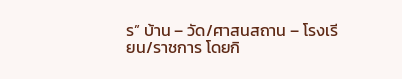ร” บ้าน – วัด/ศาสนสถาน – โรงเรียน/ราชการ โดยกิ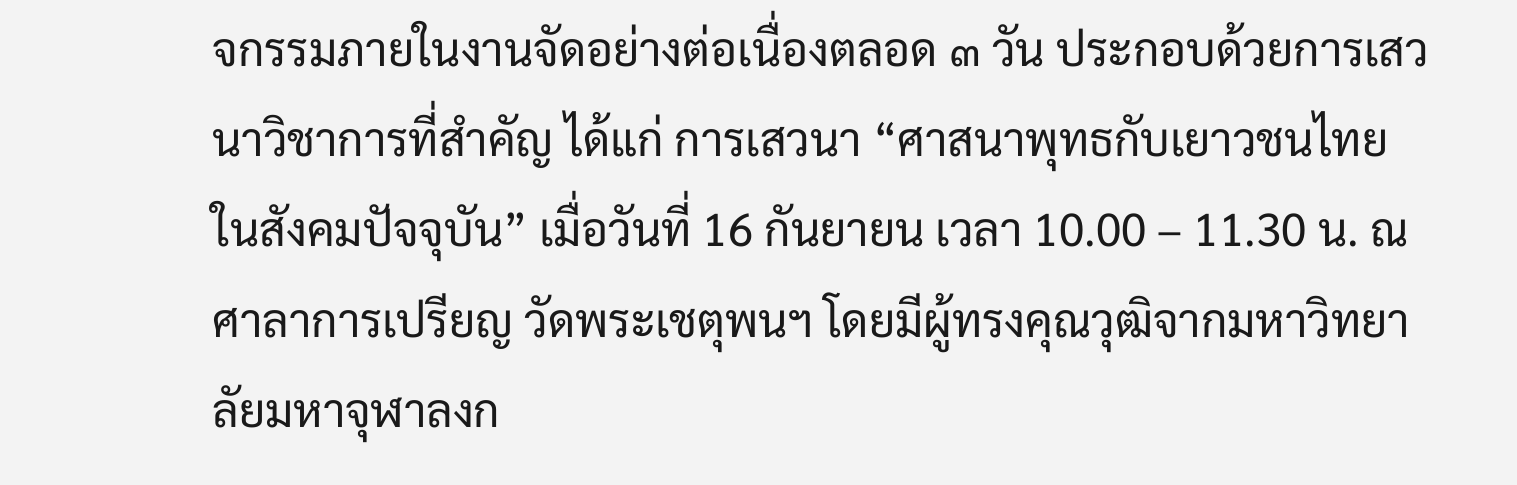จกรรมภายในงานจัดอย่างต่อเนื่องตลอด ๓ วัน ประกอบด้วยการเสวนาวิชาการที่สำคัญ ได้แก่ การเสวนา “ศาสนาพุทธกับเยาวชนไทยในสังคมปัจจุบัน” เมื่อวันที่ 16 กันยายน เวลา 10.00 – 11.30 น. ณ ศาลาการเปรียญ วัดพระเชตุพนฯ โดยมีผู้ทรงคุณวุฒิจากมหาวิทยาลัยมหาจุฬาลงก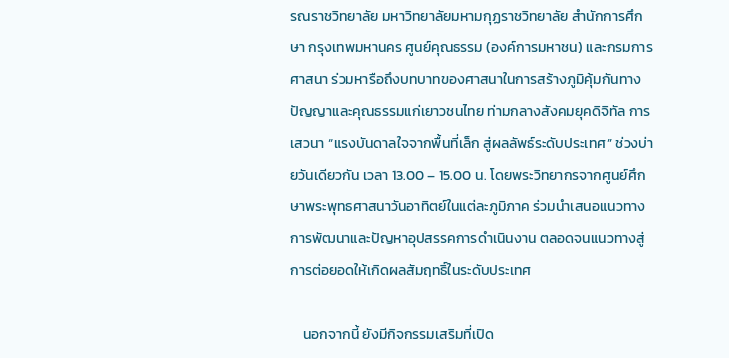รณราชวิทยาลัย มหาวิทยาลัยมหามกุฏราชวิทยาลัย สำนักการศึกษา กรุงเทพมหานคร ศูนย์คุณธรรม (องค์การมหาชน) และกรมการศาสนา ร่วมหารือถึงบทบาทของศาสนาในการสร้างภูมิคุ้มกันทางปัญญาและคุณธรรมแก่เยาวชนไทย ท่ามกลางสังคมยุคดิจิทัล การเสวนา “แรงบันดาลใจจากพื้นที่เล็ก สู่ผลลัพธ์ระดับประเทศ” ช่วงบ่ายวันเดียวกัน เวลา 13.00 – 15.00 น. โดยพระวิทยากรจากศูนย์ศึกษาพระพุทธศาสนาวันอาทิตย์ในแต่ละภูมิภาค ร่วมนำเสนอแนวทางการพัฒนาและปัญหาอุปสรรคการดำเนินงาน ตลอดจนแนวทางสู่การต่อยอดให้เกิดผลสัมฤทธิ์ในระดับประเทศ

    นอกจากนี้ ยังมีกิจกรรมเสริมที่เปิด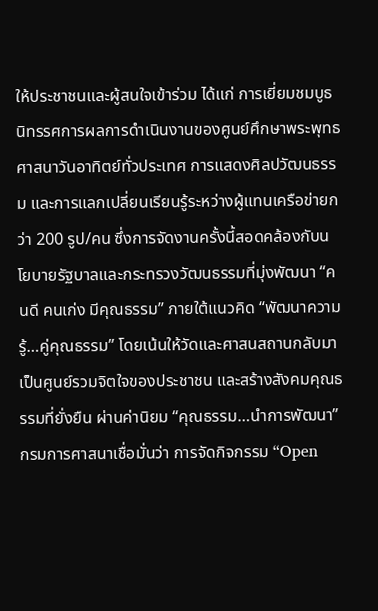ให้ประชาชนและผู้สนใจเข้าร่วม ได้แก่ การเยี่ยมชมบูธนิทรรศการผลการดำเนินงานของศูนย์ศึกษาพระพุทธศาสนาวันอาทิตย์ทั่วประเทศ การแสดงศิลปวัฒนธรรม และการแลกเปลี่ยนเรียนรู้ระหว่างผู้แทนเครือข่ายกว่า 200 รูป/คน ซึ่งการจัดงานครั้งนี้สอดคล้องกับนโยบายรัฐบาลและกระทรวงวัฒนธรรมที่มุ่งพัฒนา “คนดี คนเก่ง มีคุณธรรม” ภายใต้แนวคิด “พัฒนาความรู้…คู่คุณธรรม” โดยเน้นให้วัดและศาสนสถานกลับมาเป็นศูนย์รวมจิตใจของประชาชน และสร้างสังคมคุณธรรมที่ยั่งยืน ผ่านค่านิยม “คุณธรรม…นำการพัฒนา” กรมการศาสนาเชื่อมั่นว่า การจัดกิจกรรม “Open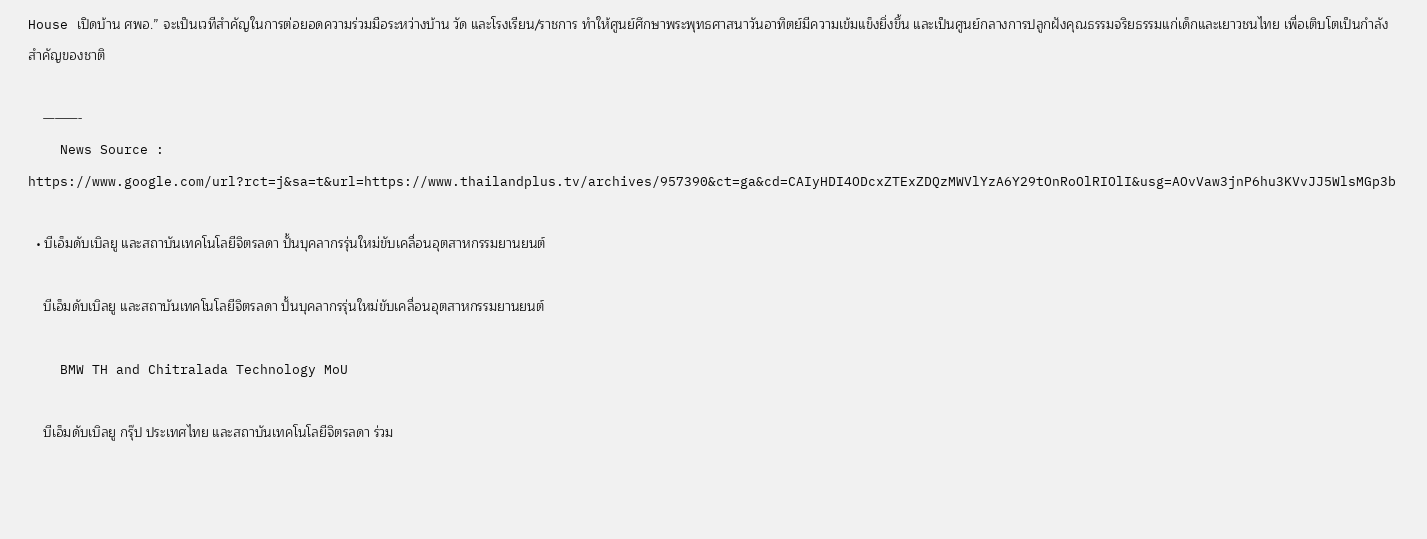House เปิดบ้าน ศพอ.” จะเป็นเวทีสำคัญในการต่อยอดความร่วมมือระหว่างบ้าน วัด และโรงเรียน/ราชการ ทำให้ศูนย์ศึกษาพระพุทธศาสนาวันอาทิตย์มีความเข้มแข็งยิ่งขึ้น และเป็นศูนย์กลางการปลูกฝังคุณธรรมจริยธรรมแก่เด็กและเยาวชนไทย เพื่อเติบโตเป็นกำลังสำคัญของชาติ

    ———-
    News Source : https://www.google.com/url?rct=j&sa=t&url=https://www.thailandplus.tv/archives/957390&ct=ga&cd=CAIyHDI4ODcxZTExZDQzMWVlYzA6Y29tOnRoOlRIOlI&usg=AOvVaw3jnP6hu3KVvJJ5WlsMGp3b

  • บีเอ็มดับเบิลยู และสถาบันเทคโนโลยีจิตรลดา ปั้นบุคลากรรุ่นใหม่ขับเคลื่อนอุตสาหกรรมยานยนต์

    บีเอ็มดับเบิลยู และสถาบันเทคโนโลยีจิตรลดา ปั้นบุคลากรรุ่นใหม่ขับเคลื่อนอุตสาหกรรมยานยนต์

    BMW TH and Chitralada Technology MoU

    บีเอ็มดับเบิลยู กรุ๊ป ประเทศไทย และสถาบันเทคโนโลยีจิตรลดา ร่วม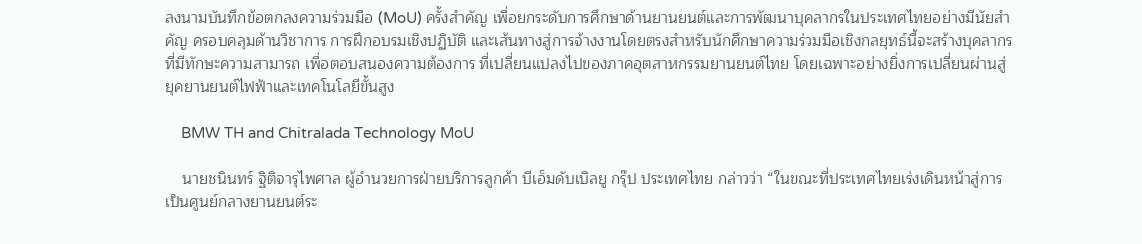ลงนามบันทึกข้อตกลงความร่วมมือ (MoU) ครั้งสำคัญ เพื่อยกระดับการศึกษาด้านยานยนต์และการพัฒนาบุคลากรในประเทศไทยอย่างมีนัยสำคัญ ครอบคลุมด้านวิชาการ การฝึกอบรมเชิงปฏิบัติ และเส้นทางสู่การจ้างงานโดยตรงสำหรับนักศึกษาความร่วมมือเชิงกลยุทธ์นี้จะสร้างบุคลากรที่มีทักษะความสามารถ เพื่อตอบสนองความต้องการ ที่เปลี่ยนแปลงไปของภาคอุตสาหกรรมยานยนต์ไทย โดยเฉพาะอย่างยิ่งการเปลี่ยนผ่านสู่ยุคยานยนต์ไฟฟ้าและเทคโนโลยีขั้นสูง

    BMW TH and Chitralada Technology MoU

    นายชนินทร์ ฐิติจารุไพศาล ผู้อำนวยการฝ่ายบริการลูกค้า บีเอ็มดับเบิลยู กรุ๊ป ประเทศไทย กล่าวว่า “ในขณะที่ประเทศไทยเร่งเดินหน้าสู่การเป็นศูนย์กลางยานยนต์ระ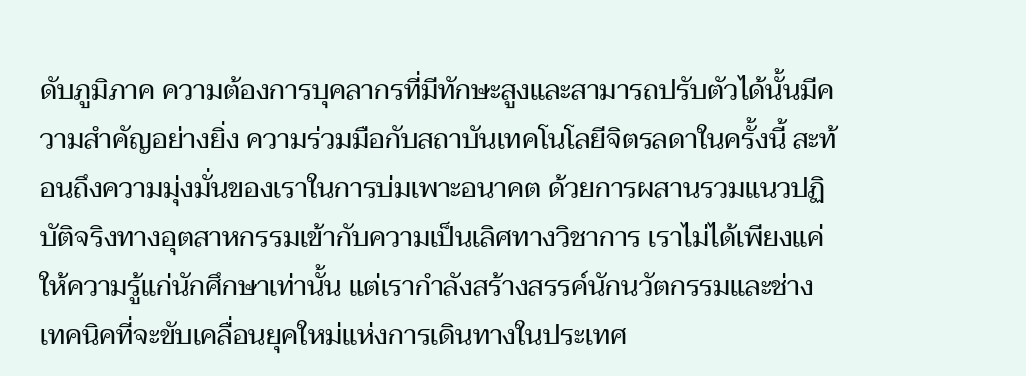ดับภูมิภาค ความต้องการบุคลากรที่มีทักษะสูงและสามารถปรับตัวได้นั้นมีความสำคัญอย่างยิ่ง ความร่วมมือกับสถาบันเทคโนโลยีจิตรลดาในครั้งนี้ สะท้อนถึงความมุ่งมั่นของเราในการบ่มเพาะอนาคต ด้วยการผสานรวมแนวปฏิบัติจริงทางอุตสาหกรรมเข้ากับความเป็นเลิศทางวิชาการ เราไม่ได้เพียงแค่ให้ความรู้แก่นักศึกษาเท่านั้น แต่เรากำลังสร้างสรรค์นักนวัตกรรมและช่างเทคนิคที่จะขับเคลื่อนยุคใหม่แห่งการเดินทางในประเทศ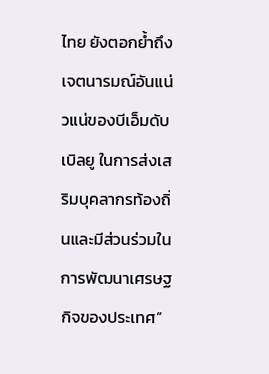ไทย ยังตอกย้ำถึงเจตนารมณ์อันแน่วแน่ของบีเอ็มดับเบิลยู ในการส่งเสริมบุคลากรท้องถิ่นและมีส่วนร่วมในการพัฒนาเศรษฐกิจของประเทศ”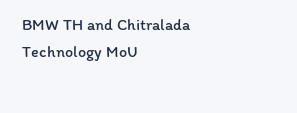BMW TH and Chitralada Technology MoU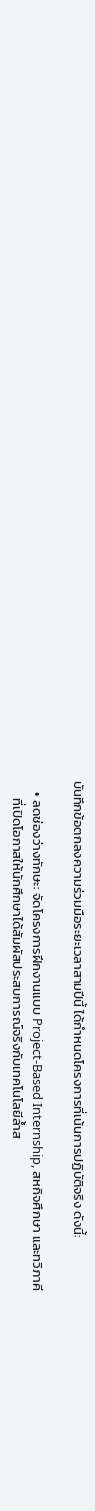บันทึกข้อตกลงความร่วมมือระยะเวลาสามปีนี้ ได้กำหนดโครงการที่เน้นการปฏิบัติจริง ดังนี้:

    • ลดช่องว่างทักษะ: จัดโครงการฝึกงานแบบ Project-Based Internship, สหกิจศึกษา และทวิภาคี
      ที่เปิดโอกาสให้นักศึกษาได้สัมผัสประสบการณ์จริงกับเทคโนโลยีล้ำส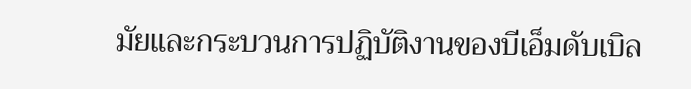มัยและกระบวนการปฏิบัติงานของบีเอ็มดับเบิล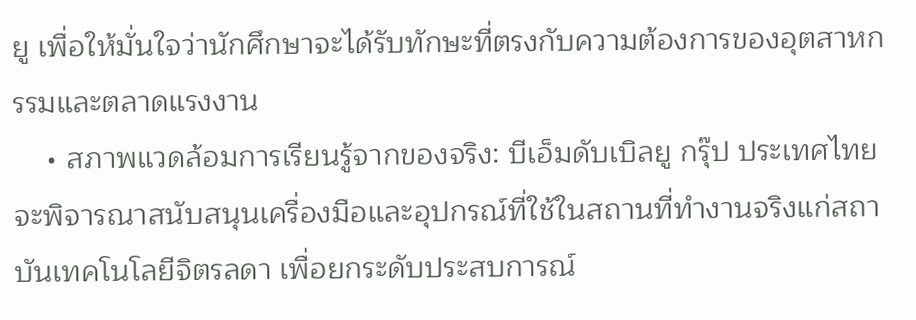ยู เพื่อให้มั่นใจว่านักศึกษาจะได้รับทักษะที่ตรงกับความต้องการของอุตสาหกรรมและตลาดแรงงาน
    • สภาพแวดล้อมการเรียนรู้จากของจริง: บีเอ็มดับเบิลยู กรุ๊ป ประเทศไทย จะพิจารณาสนับสนุนเครื่องมือและอุปกรณ์ที่ใช้ในสถานที่ทำงานจริงแก่สถาบันเทคโนโลยีจิตรลดา เพื่อยกระดับประสบการณ์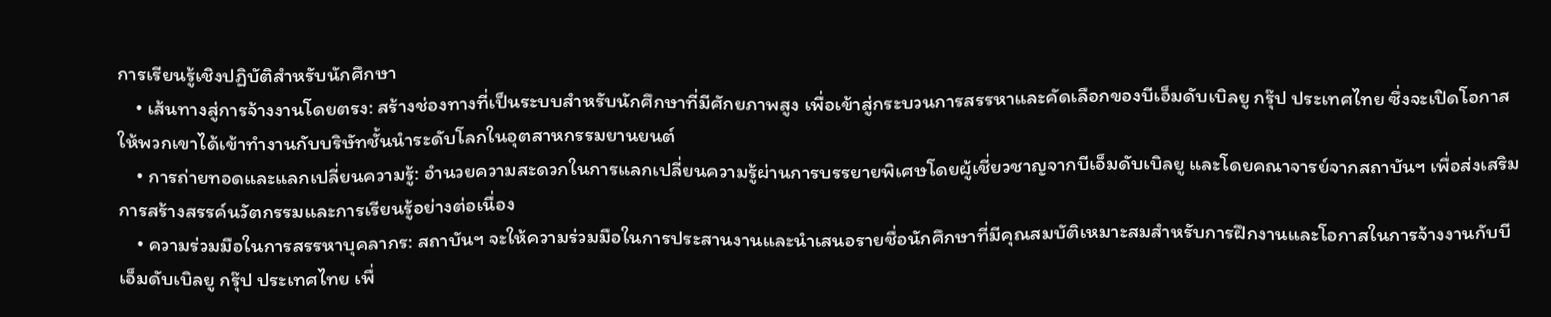การเรียนรู้เชิงปฏิบัติสำหรับนักศึกษา
    • เส้นทางสู่การจ้างงานโดยตรง: สร้างช่องทางที่เป็นระบบสำหรับนักศึกษาที่มีศักยภาพสูง เพื่อเข้าสู่กระบวนการสรรหาและคัดเลือกของบีเอ็มดับเบิลยู กรุ๊ป ประเทศไทย ซึ่งจะเปิดโอกาสให้พวกเขาได้เข้าทำงานกับบริษัทชั้นนำระดับโลกในอุตสาหกรรมยานยนต์
    • การถ่ายทอดและแลกเปลี่ยนความรู้: อำนวยความสะดวกในการแลกเปลี่ยนความรู้ผ่านการบรรยายพิเศษโดยผู้เชี่ยวชาญจากบีเอ็มดับเบิลยู และโดยคณาจารย์จากสถาบันฯ เพื่อส่งเสริมการสร้างสรรค์นวัตกรรมและการเรียนรู้อย่างต่อเนื่อง
    • ความร่วมมือในการสรรหาบุคลากร: สถาบันฯ จะให้ความร่วมมือในการประสานงานและนำเสนอรายชื่อนักศึกษาที่มีคุณสมบัติเหมาะสมสำหรับการฝึกงานและโอกาสในการจ้างงานกับบีเอ็มดับเบิลยู กรุ๊ป ประเทศไทย เพื่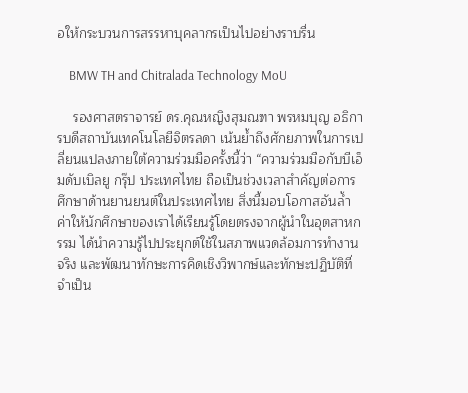อให้กระบวนการสรรหาบุคลากรเป็นไปอย่างราบรื่น

    BMW TH and Chitralada Technology MoU

    รองศาสตราจารย์ ดร.คุณหญิงสุมณฑา พรหมบุญ อธิการบดีสถาบันเทคโนโลยีจิตรลดา เน้นย้ำถึงศักยภาพในการเปลี่ยนแปลงภายใต้ความร่วมมือครั้งนี้ว่า “ความร่วมมือกับบีเอ็มดับเบิลยู กรุ๊ป ประเทศไทย ถือเป็นช่วงเวลาสำคัญต่อการศึกษาด้านยานยนต์ในประเทศไทย สิ่งนี้มอบโอกาสอันล้ำค่าให้นักศึกษาของเราได้เรียนรู้โดยตรงจากผู้นำในอุตสาหกรรม ได้นำความรู้ไปประยุกต์ใช้ในสภาพแวดล้อมการทำงานจริง และพัฒนาทักษะการคิดเชิงวิพากษ์และทักษะปฏิบัติที่จำเป็น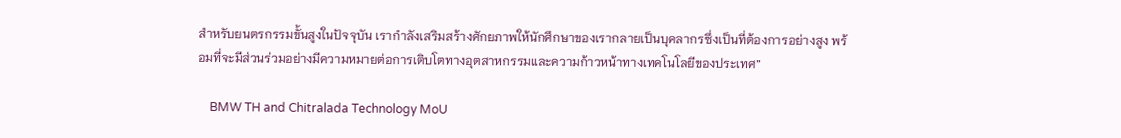สำหรับยนตรกรรมขั้นสูงในปัจจุบัน เรากำลังเสริมสร้างศักยภาพให้นักศึกษาของเรากลายเป็นบุคลากรซึ่งเป็นที่ต้องการอย่างสูง พร้อมที่จะมีส่วนร่วมอย่างมีความหมายต่อการเติบโตทางอุตสาหกรรมและความก้าวหน้าทางเทคโนโลยีของประเทศ”

    BMW TH and Chitralada Technology MoU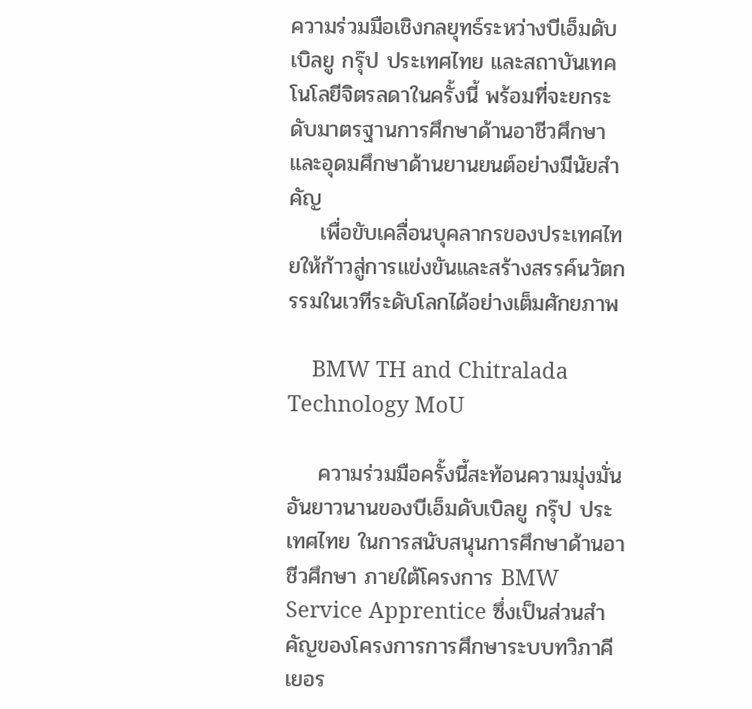ความร่วมมือเชิงกลยุทธ์ระหว่างบีเอ็มดับเบิลยู กรุ๊ป ประเทศไทย และสถาบันเทคโนโลยีจิตรลดาในครั้งนี้ พร้อมที่จะยกระดับมาตรฐานการศึกษาด้านอาชีวศึกษาและอุดมศึกษาด้านยานยนต์อย่างมีนัยสำคัญ
    เพื่อขับเคลื่อนบุคลากรของประเทศไทยให้ก้าวสู่การแข่งขันและสร้างสรรค์นวัตกรรมในเวทีระดับโลกได้อย่างเต็มศักยภาพ

    BMW TH and Chitralada Technology MoU

    ความร่วมมือครั้งนี้สะท้อนความมุ่งมั่นอันยาวนานของบีเอ็มดับเบิลยู กรุ๊ป ประเทศไทย ในการสนับสนุนการศึกษาด้านอาชีวศึกษา ภายใต้โครงการ BMW Service Apprentice ซึ่งเป็นส่วนสำคัญของโครงการการศึกษาระบบทวิภาคีเยอร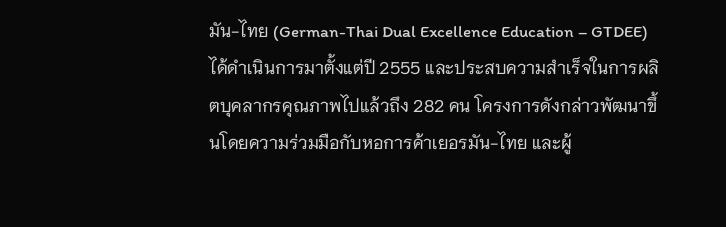มัน-ไทย (German-Thai Dual Excellence Education – GTDEE) ได้ดำเนินการมาตั้งแต่ปี 2555 และประสบความสำเร็จในการผลิตบุคลากรคุณภาพไปแล้วถึง 282 คน โครงการดังกล่าวพัฒนาขึ้นโดยความร่วมมือกับหอการค้าเยอรมัน-ไทย และผู้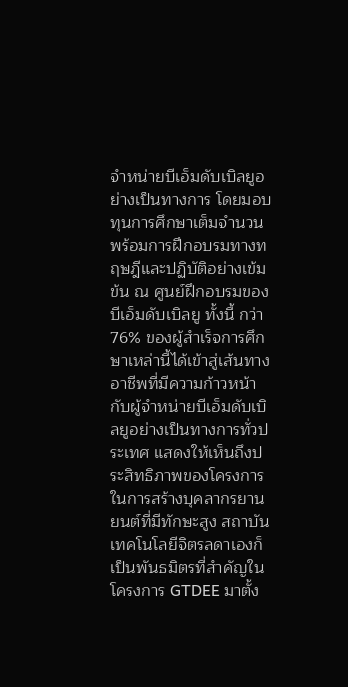จำหน่ายบีเอ็มดับเบิลยูอย่างเป็นทางการ โดยมอบทุนการศึกษาเต็มจำนวน พร้อมการฝึกอบรมทางทฤษฎีและปฏิบัติอย่างเข้มข้น ณ ศูนย์ฝึกอบรมของบีเอ็มดับเบิลยู ทั้งนี้ กว่า 76% ของผู้สำเร็จการศึกษาเหล่านี้ได้เข้าสู่เส้นทางอาชีพที่มีความก้าวหน้ากับผู้จำหน่ายบีเอ็มดับเบิลยูอย่างเป็นทางการทั่วประเทศ แสดงให้เห็นถึงประสิทธิภาพของโครงการในการสร้างบุคลากรยานยนต์ที่มีทักษะสูง สถาบันเทคโนโลยีจิตรลดาเองก็เป็นพันธมิตรที่สำคัญในโครงการ GTDEE มาตั้ง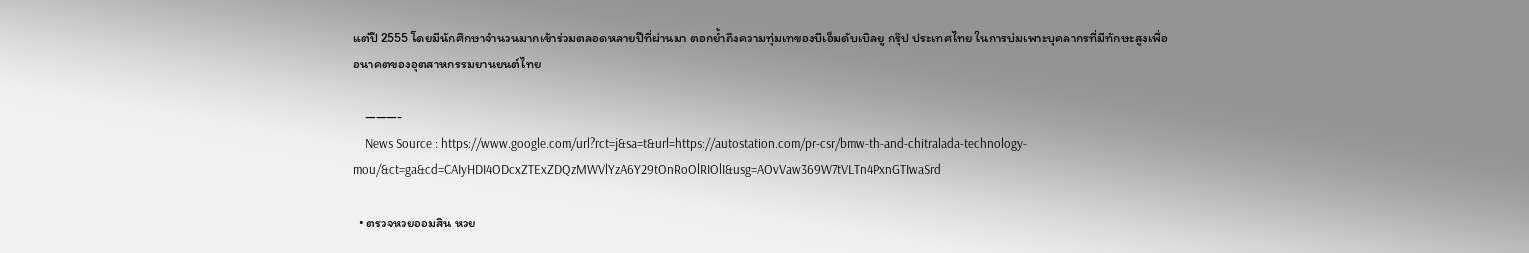แต่ปี 2555 โดยมีนักศึกษาจำนวนมากเข้าร่วมตลอดหลายปีที่ผ่านมา ตอกย้ำถึงความทุ่มเทของบีเอ็มดับเบิลยู กรุ๊ป ประเทศไทย ในการบ่มเพาะบุคลากรที่มีทักษะสูงเพื่ออนาคตของอุตสาหกรรมยานยนต์ไทย

    ———-
    News Source : https://www.google.com/url?rct=j&sa=t&url=https://autostation.com/pr-csr/bmw-th-and-chitralada-technology-mou/&ct=ga&cd=CAIyHDI4ODcxZTExZDQzMWVlYzA6Y29tOnRoOlRIOlI&usg=AOvVaw369W7tVLTn4PxnGTIwaSrd

  • ตรวจหวยออมสิน หวย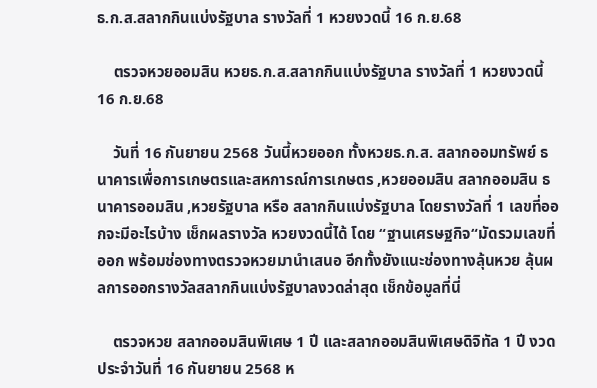ธ.ก.ส.สลากกินแบ่งรัฐบาล รางวัลที่ 1 หวยงวดนี้ 16 ก.ย.68

    ตรวจหวยออมสิน หวยธ.ก.ส.สลากกินแบ่งรัฐบาล รางวัลที่ 1 หวยงวดนี้ 16 ก.ย.68

    วันที่ 16 กันยายน 2568 วันนี้หวยออก ทั้งหวยธ.ก.ส. สลากออมทรัพย์ ธนาคารเพื่อการเกษตรและสหการณ์การเกษตร ,หวยออมสิน สลากออมสิน ธนาคารออมสิน ,หวยรัฐบาล หรือ สลากกินแบ่งรัฐบาล โดยรางวัลที่ 1 เลขที่ออกจะมีอะไรบ้าง เช็กผลรางวัล หวยงวดนี้ได้ โดย “ฐานเศรษฐกิจ“มัดรวมเลขที่ออก พร้อมช่องทางตรวจหวยมานำเสนอ อีกทั้งยังแนะช่องทางลุ้นหวย ลุ้นผลการออกรางวัลสลากกินแบ่งรัฐบาลงวดล่าสุด เช็กข้อมูลที่นี่

    ตรวจหวย สลากออมสินพิเศษ 1 ปี และสลากออมสินพิเศษดิจิทัล 1 ปี งวดประจำวันที่ 16 กันยายน 2568 ห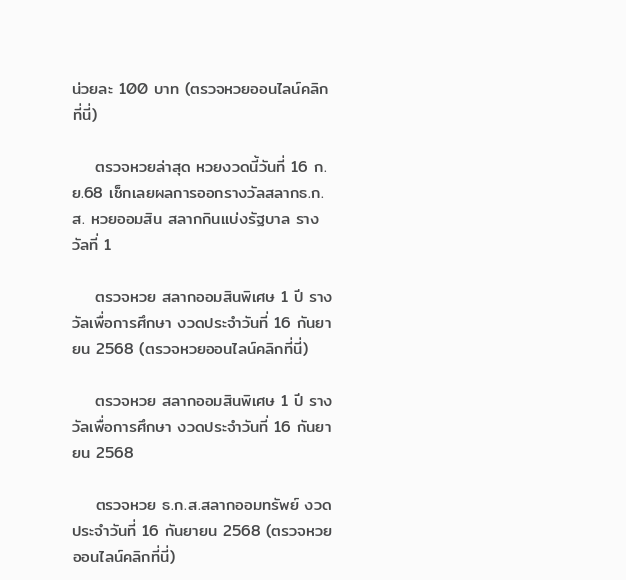น่วยละ 100 บาท (ตรวจหวยออนไลน์คลิกที่นี่)

    ตรวจหวยล่าสุด หวยงวดนี้วันที่ 16 ก.ย.68 เช็กเลยผลการออกรางวัลสลากธ.ก.ส. หวยออมสิน สลากกินแบ่งรัฐบาล รางวัลที่ 1

    ตรวจหวย สลากออมสินพิเศษ 1 ปี รางวัลเพื่อการศึกษา งวดประจำวันที่ 16 กันยายน 2568 (ตรวจหวยออนไลน์คลิกที่นี่)

    ตรวจหวย สลากออมสินพิเศษ 1 ปี รางวัลเพื่อการศึกษา งวดประจำวันที่ 16 กันยายน 2568

    ตรวจหวย ธ.ก.ส.สลากออมทรัพย์ งวดประจำวันที่ 16 กันยายน 2568 (ตรวจหวยออนไลน์คลิกที่นี่)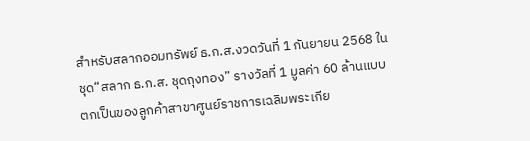สำหรับสลากออมทรัพย์ ธ.ก.ส.งวดวันที่ 1 กันยายน 2568 ในชุด“สลาก ธ.ก.ส. ชุดถุงทอง” รางวัลที่ 1 มูลค่า 60 ล้านแบบตกเป็นของลูกค้าสาขาศูนย์ราชการเฉลิมพระเกีย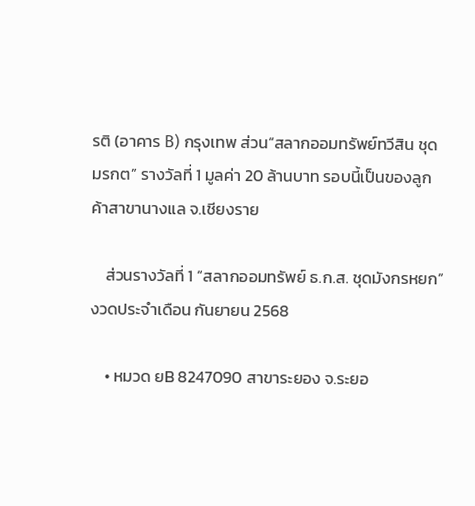รติ (อาคาร B) กรุงเทพ ส่วน“สลากออมทรัพย์ทวีสิน ชุด มรกต” รางวัลที่ 1 มูลค่า 20 ล้านบาท รอบนี้เป็นของลูกค้าสาขานางแล จ.เชียงราย

    ส่วนรางวัลที่ 1 “สลากออมทรัพย์ ธ.ก.ส. ชุดมังกรหยก” งวดประจำเดือน กันยายน 2568

    • หมวด ยB 8247090 สาขาระยอง จ.ระยอ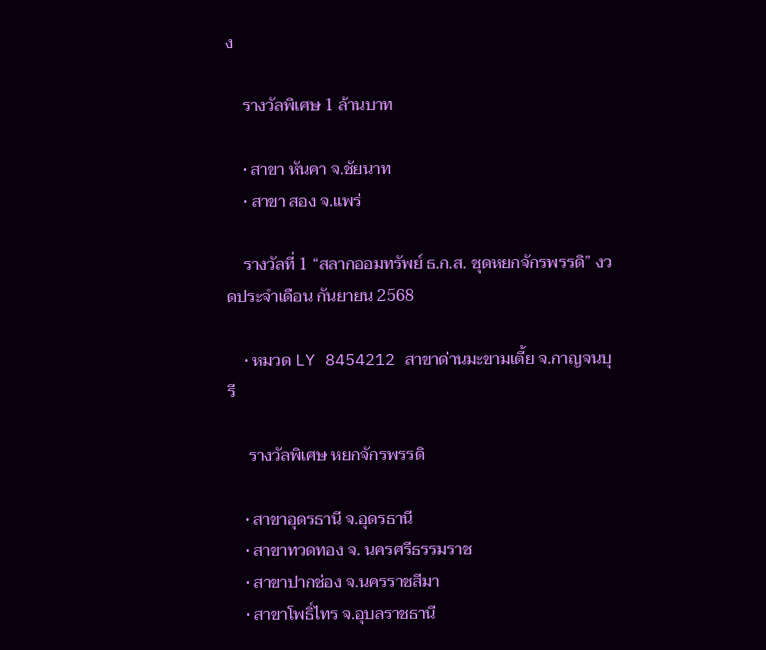ง

    รางวัลพิเศษ 1 ล้านบาท

    • สาขา หันคา จ.ชัยนาท
    • สาขา สอง จ.แพร่

    รางวัลที่ 1 “สลากออมทรัพย์ ธ.ก.ส. ชุดหยกจักรพรรดิ” งวดประจำเดือน กันยายน 2568

    • หมวด LY 8454212 สาขาด่านมะขามเตี้ย จ.กาญจนบุรี

     รางวัลพิเศษ หยกจักรพรรดิ

    • สาขาอุดรธานี จ.อุดรธานี
    • สาขาทวดทอง จ. นครศรีธรรมราช
    • สาขาปากช่อง จ.นครราชสีมา
    • สาขาโพธิ์ไทร จ.อุบลราชธานี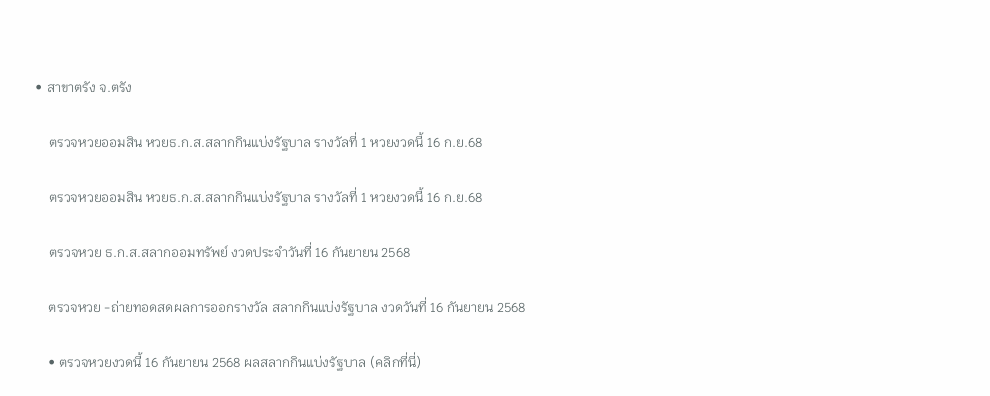• สาขาตรัง จ.ตรัง

    ตรวจหวยออมสิน หวยธ.ก.ส.สลากกินแบ่งรัฐบาล รางวัลที่ 1 หวยงวดนี้ 16 ก.ย.68

    ตรวจหวยออมสิน หวยธ.ก.ส.สลากกินแบ่งรัฐบาล รางวัลที่ 1 หวยงวดนี้ 16 ก.ย.68

    ตรวจหวย ธ.ก.ส.สลากออมทรัพย์ งวดประจำวันที่ 16 กันยายน 2568

    ตรวจหวย -ถ่ายทอดสดผลการออกรางวัล สลากกินแบ่งรัฐบาล งวดวันที่ 16 กันยายน 2568

    • ตรวจหวยงวดนี้ 16 กันยายน 2568 ผลสลากกินแบ่งรัฐบาล (คลิกที่นี่)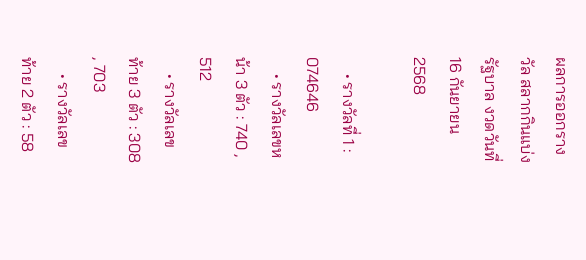ผลการออกรางวัล สลากกินแบ่งรัฐบาล งวดวันที่ 16 กันยายน 2568

    • รางวัลที่ 1 : 074646
    • รางวัลเลขหน้า 3 ตัว : 740 , 512
    • รางวัลเลขท้าย 3 ตัว : 308 , 703
    • รางวัลเลขท้าย 2 ตัว : 58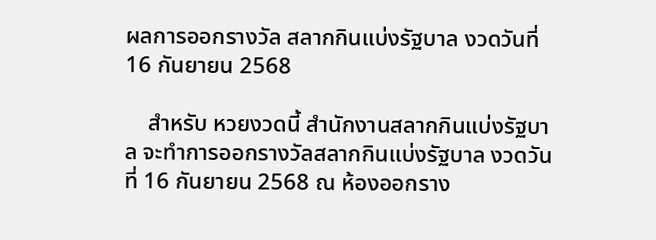ผลการออกรางวัล สลากกินแบ่งรัฐบาล งวดวันที่ 16 กันยายน 2568

    สำหรับ หวยงวดนี้ สำนักงานสลากกินแบ่งรัฐบาล จะทำการออกรางวัลสลากกินแบ่งรัฐบาล งวดวันที่ 16 กันยายน 2568 ณ ห้องออกราง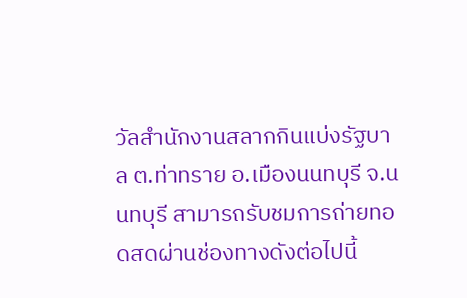วัลสำนักงานสลากกินแบ่งรัฐบาล ต.ท่าทราย อ.เมืองนนทบุรี จ.นนทบุรี สามารถรับชมการถ่ายทอดสดผ่านช่องทางดังต่อไปนี้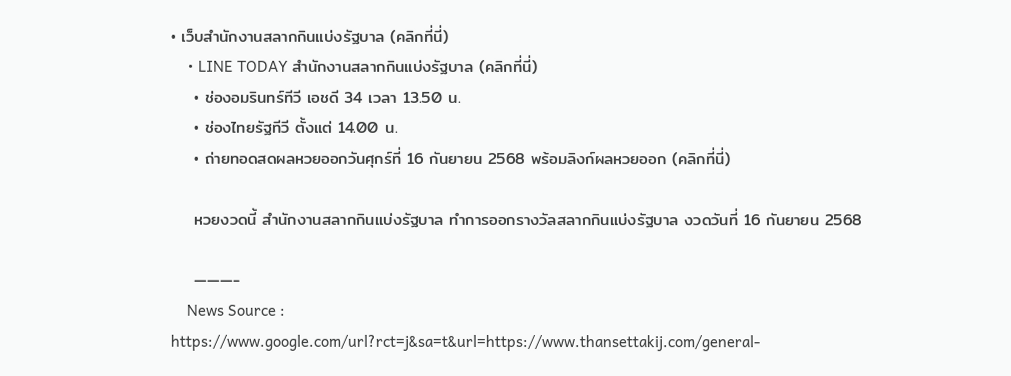• เว็บสำนักงานสลากกินแบ่งรัฐบาล (คลิกที่นี่)
    • LINE TODAY สำนักงานสลากกินแบ่งรัฐบาล (คลิกที่นี่)
    • ช่องอมรินทร์ทีวี เอชดี 34 เวลา 13.50 น.
    • ช่องไทยรัฐทีวี ตั้งแต่ 14.00 น.
    • ถ่ายทอดสดผลหวยออกวันศุกร์ที่ 16 กันยายน 2568 พร้อมลิงก์ผลหวยออก (คลิกที่นี่)

    หวยงวดนี้ สำนักงานสลากกินแบ่งรัฐบาล ทำการออกรางวัลสลากกินแบ่งรัฐบาล งวดวันที่ 16 กันยายน 2568

    ———-
    News Source : https://www.google.com/url?rct=j&sa=t&url=https://www.thansettakij.com/general-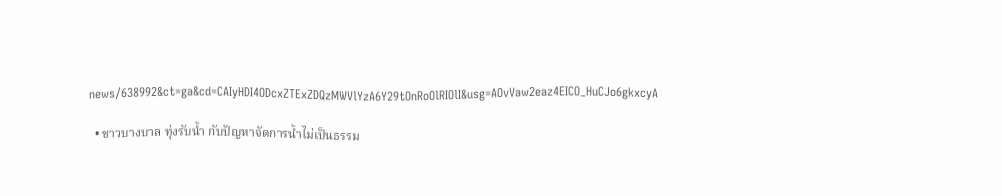news/638992&ct=ga&cd=CAIyHDI4ODcxZTExZDQzMWVlYzA6Y29tOnRoOlRIOlI&usg=AOvVaw2eaz4EICO_HuCJo6gkxcyA

  • ชาวบางบาล ทุ่งรับน้ำ กับปัญหาจัดการน้ำไม่เป็นธรรม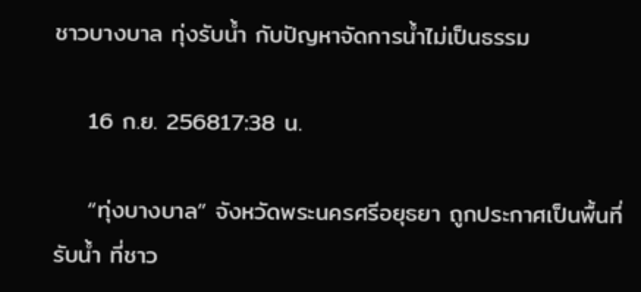ชาวบางบาล ทุ่งรับน้ำ กับปัญหาจัดการน้ำไม่เป็นธรรม

    16 ก.ย. 256817:38 น.

    “ทุ่งบางบาล” จังหวัดพระนครศรีอยุธยา ถูกประกาศเป็นพื้นที่รับน้ำ ที่ชาว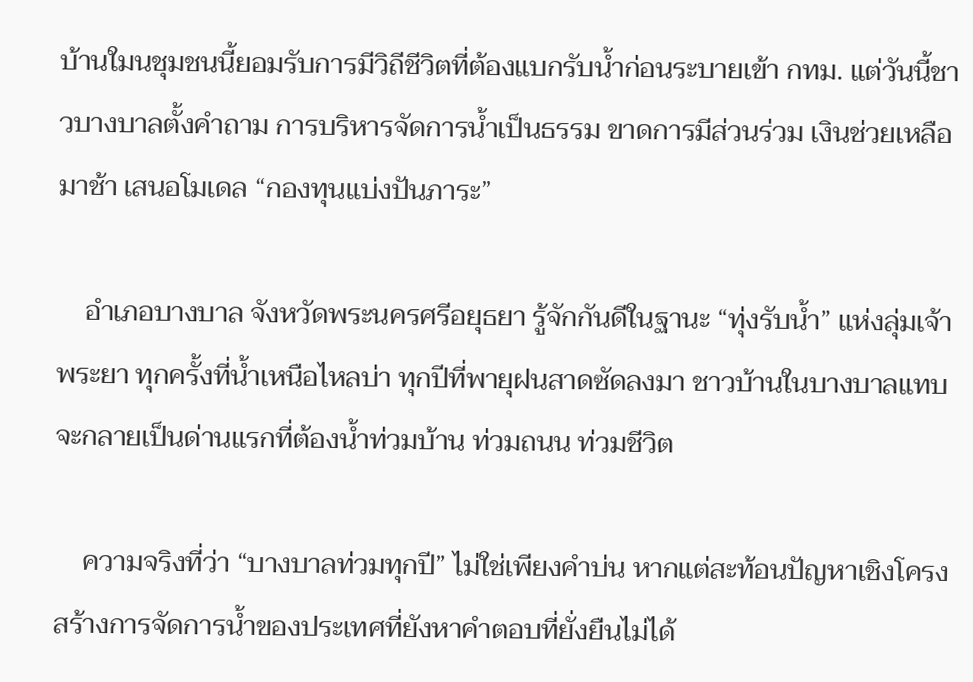บ้านใมนชุมชนนี้ยอมรับการมีวิถีชีวิตที่ต้องแบกรับน้ำก่อนระบายเข้า กทม. แต่วันนี้ชาวบางบาลตั้งคำถาม การบริหารจัดการน้ำเป็นธรรม ขาดการมีส่วนร่วม เงินช่วยเหลือมาช้า เสนอโมเดล “กองทุนแบ่งปันภาระ”

    อำเภอบางบาล จังหวัดพระนครศรีอยุธยา รู้จักกันดีในฐานะ “ทุ่งรับน้ำ” แห่งลุ่มเจ้าพระยา ทุกครั้งที่น้ำเหนือไหลบ่า ทุกปีที่พายุฝนสาดซัดลงมา ชาวบ้านในบางบาลแทบจะกลายเป็นด่านแรกที่ต้องน้ำท่วมบ้าน ท่วมถนน ท่วมชีวิต

    ความจริงที่ว่า “บางบาลท่วมทุกปี” ไม่ใช่เพียงคำบ่น หากแต่สะท้อนปัญหาเชิงโครงสร้างการจัดการน้ำของประเทศที่ยังหาคำตอบที่ยั่งยืนไม่ได้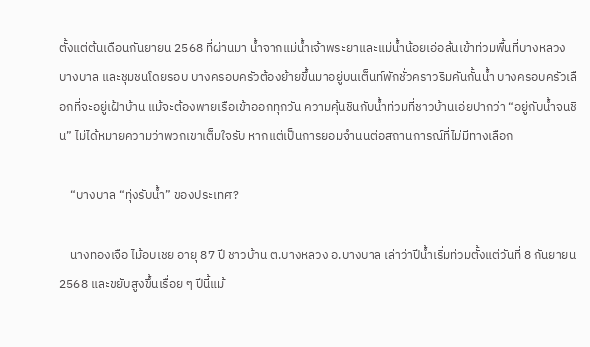ตั้งแต่ต้นเดือนกันยายน 2568 ที่ผ่านมา น้ำจากแม่น้ำเจ้าพระยาและแม่น้ำน้อยเอ่อล้นเข้าท่วมพื้นที่บางหลวง บางบาล และชุมชนโดยรอบ บางครอบครัวต้องย้ายขึ้นมาอยู่บนเต็นท์พักชั่วคราวริมคันกั้นน้ำ บางครอบครัวเลือกที่จะอยู่เฝ้าบ้าน แม้จะต้องพายเรือเข้าออกทุกวัน ความคุ้นชินกับน้ำท่วมที่ชาวบ้านเอ่ยปากว่า “อยู่กับน้ำจนชิน” ไม่ได้หมายความว่าพวกเขาเต็มใจรับ หากแต่เป็นการยอมจำนนต่อสถานการณ์ที่ไม่มีทางเลือก

    “บางบาล “ทุ่งรับน้ำ” ของประเทศ?

    นางทองเจือ ไม้อบเชย อายุ 87 ปี ชาวบ้าน ต.บางหลวง อ.บางบาล เล่าว่าปีน้ำเริ่มท่วมตั้งแต่วันที่ 8 กันยายน 2568 และขยับสูงขึ้นเรื่อย ๆ ปีนี้แม้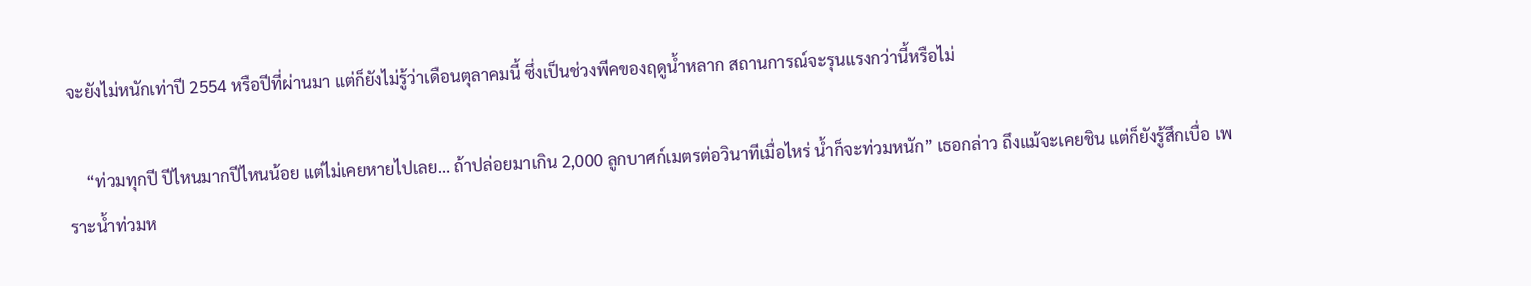จะยังไม่หนักเท่าปี 2554 หรือปีที่ผ่านมา แต่ก็ยังไม่รู้ว่าเดือนตุลาคมนี้ ซึ่งเป็นช่วงพีคของฤดูน้ำหลาก สถานการณ์จะรุนแรงกว่านี้หรือไม่

    “ท่วมทุกปี ปีไหนมากปีไหนน้อย แต่ไม่เคยหายไปเลย… ถ้าปล่อยมาเกิน 2,000 ลูกบาศก์เมตรต่อวินาทีเมื่อไหร่ น้ำก็จะท่วมหนัก” เธอกล่าว ถึงแม้จะเคยชิน แต่ก็ยังรู้สึกเบื่อ เพราะน้ำท่วมห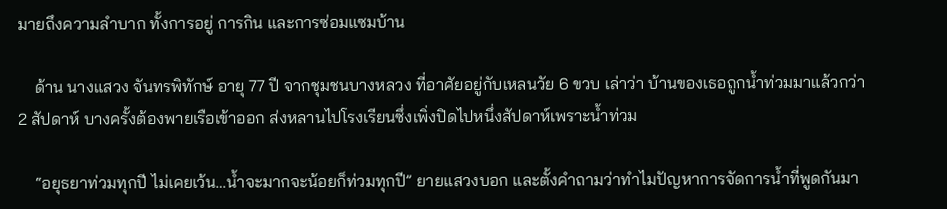มายถึงความลำบาก ทั้งการอยู่ การกิน และการซ่อมแซมบ้าน

    ด้าน นางแสวง จันทรพิทักษ์ อายุ 77 ปี จากชุมชนบางหลวง ที่อาศัยอยู่กับเหลนวัย 6 ขวบ เล่าว่า บ้านของเธอถูกน้ำท่วมมาแล้วกว่า 2 สัปดาห์ บางครั้งต้องพายเรือเข้าออก ส่งหลานไปโรงเรียนซึ่งเพิ่งปิดไปหนึ่งสัปดาห์เพราะน้ำท่วม

    “อยุธยาท่วมทุกปี ไม่เคยเว้น…น้ำจะมากจะน้อยก็ท่วมทุกปี” ยายแสวงบอก และตั้งคำถามว่าทำไมปัญหาการจัดการน้ำที่พูดกันมา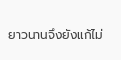ยาวนานจึงยังแก้ไม่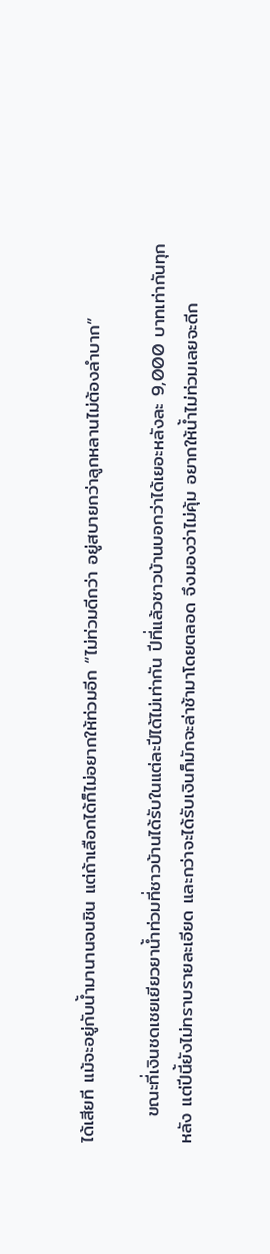ได้เสียที แม้จะอยู่กับน้ำมานานจนชิน แต่ถ้าเลือกได้ก็ไม่อยากให้ท่วมอีก “ไม่ท่วมดีกว่า อยู่สบายกว่าลูกหลานไม่ต้องลำบาก”

    ขณะที่เงินชดเชยเยียวยาน้ำท่วมที่ชาวบ้านได้รับในแต่ละปีได้ไม่เท่ากัน ปีที่แล้วชาวบ้านบอกว่าได้เยอะหลังละ 9,000 บาทเท่ากันทุกหลัง แต่ปีนี้ยังไม่ทราบรายละเอียด และกว่าจะได้รับเงินก็มักจะล่าช้ามาโดยตลอด จึงมองว่าไม่คุ้ม อยากให้น้ำไม่ท่วมเลยจะดีก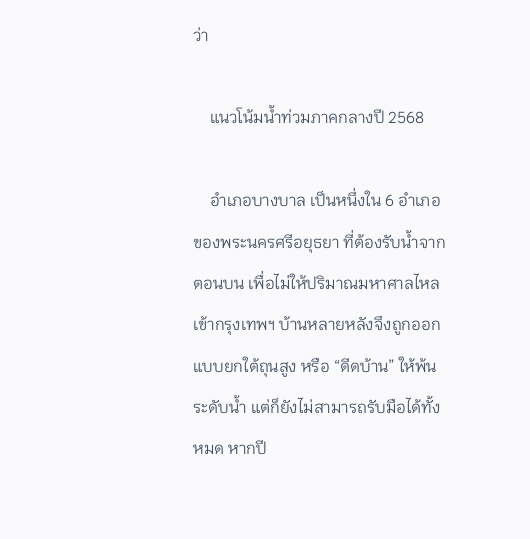ว่า

    แนวโน้มน้ำท่วมภาคกลางปี 2568

    อำเภอบางบาล เป็นหนึ่งใน 6 อำเภอของพระนครศรีอยุธยา ที่ต้องรับน้ำจากตอนบน เพื่อไม่ให้ปริมาณมหาศาลไหลเข้ากรุงเทพฯ บ้านหลายหลังจึงถูกออกแบบยกใต้ถุนสูง หรือ “ดีดบ้าน” ให้พ้นระดับน้ำ แต่ก็ยังไม่สามารถรับมือได้ทั้งหมด หากปี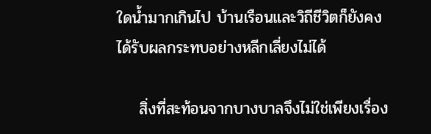ใดน้ำมากเกินไป บ้านเรือนและวิถีชีวิตก็ยังคงได้รับผลกระทบอย่างหลีกเลี่ยงไม่ได้

    สิ่งที่สะท้อนจากบางบาลจึงไม่ใช่เพียงเรื่อง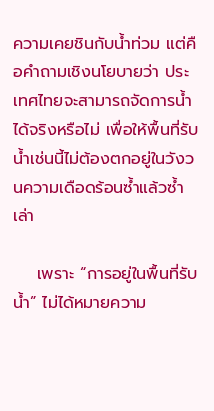ความเคยชินกับน้ำท่วม แต่คือคำถามเชิงนโยบายว่า ประเทศไทยจะสามารถจัดการน้ำได้จริงหรือไม่ เพื่อให้พื้นที่รับน้ำเช่นนี้ไม่ต้องตกอยู่ในวังวนความเดือดร้อนซ้ำแล้วซ้ำเล่า

    เพราะ “การอยู่ในพื้นที่รับน้ำ” ไม่ได้หมายความ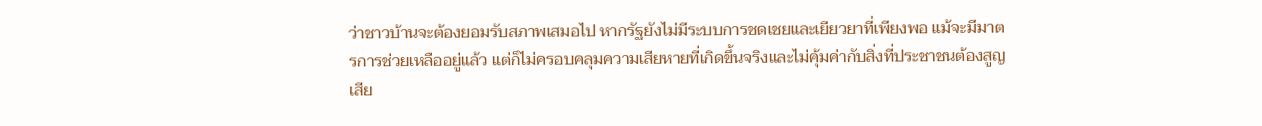ว่าชาวบ้านจะต้องยอมรับสภาพเสมอไป หากรัฐยังไม่มีระบบการชดเชยและเยียวยาที่เพียงพอ แม้จะมีมาตรการช่วยเหลืออยู่แล้ว แต่ก็ไม่ครอบคลุมความเสียหายที่เกิดขึ้นจริงและไม่คุ้มค่ากับสิ่งที่ประชาชนต้องสูญเสีย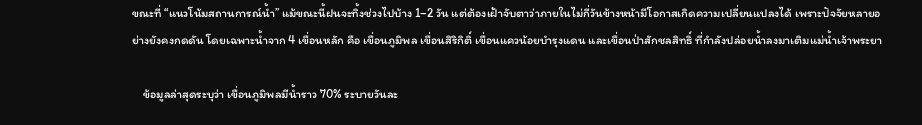ขณะที่ “แนวโน้มสถานการณ์น้ำ” แม้ขณะนี้ฝนจะทิ้งช่วงไปบ้าง 1–2 วัน แต่ต้องเฝ้าจับตาว่าภายในไม่กี่วันข้างหน้ามีโอกาสเกิดความเปลี่ยนแปลงได้ เพราะปัจจัยหลายอย่างยังคงกดดัน โดยเฉพาะน้ำจาก 4 เขื่อนหลัก คือ เขื่อนภูมิพล เขื่อนสิริกิติ์ เขื่อนแควน้อยบำรุงแดน และเขื่อนป่าสักชลสิทธิ์ ที่กำลังปล่อยน้ำลงมาเติมแม่น้ำเจ้าพระยา

    ข้อมูลล่าสุดระบุว่า เขื่อนภูมิพลมีน้ำราว 70% ระบายวันละ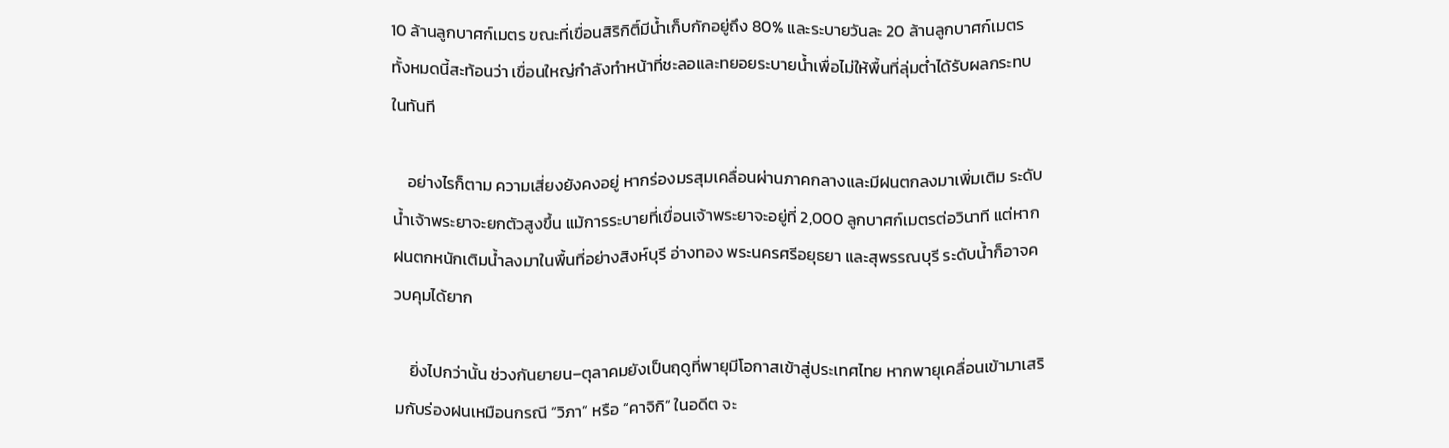10 ล้านลูกบาศก์เมตร ขณะที่เขื่อนสิริกิติ์มีน้ำเก็บกักอยู่ถึง 80% และระบายวันละ 20 ล้านลูกบาศก์เมตร ทั้งหมดนี้สะท้อนว่า เขื่อนใหญ่กำลังทำหน้าที่ชะลอและทยอยระบายน้ำเพื่อไม่ให้พื้นที่ลุ่มต่ำได้รับผลกระทบในทันที

    อย่างไรก็ตาม ความเสี่ยงยังคงอยู่ หากร่องมรสุมเคลื่อนผ่านภาคกลางและมีฝนตกลงมาเพิ่มเติม ระดับน้ำเจ้าพระยาจะยกตัวสูงขึ้น แม้การระบายที่เขื่อนเจ้าพระยาจะอยู่ที่ 2,000 ลูกบาศก์เมตรต่อวินาที แต่หากฝนตกหนักเติมน้ำลงมาในพื้นที่อย่างสิงห์บุรี อ่างทอง พระนครศรีอยุธยา และสุพรรณบุรี ระดับน้ำก็อาจควบคุมได้ยาก

    ยิ่งไปกว่านั้น ช่วงกันยายน–ตุลาคมยังเป็นฤดูที่พายุมีโอกาสเข้าสู่ประเทศไทย หากพายุเคลื่อนเข้ามาเสริมกับร่องฝนเหมือนกรณี “วิภา” หรือ “คาจิกิ” ในอดีต จะ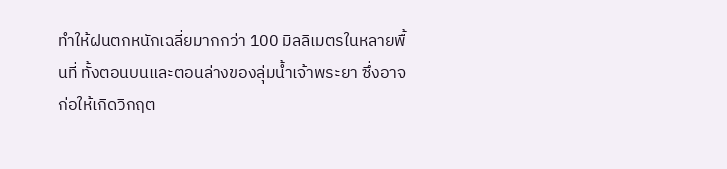ทำให้ฝนตกหนักเฉลี่ยมากกว่า 100 มิลลิเมตรในหลายพื้นที่ ทั้งตอนบนและตอนล่างของลุ่มน้ำเจ้าพระยา ซึ่งอาจก่อให้เกิดวิกฤต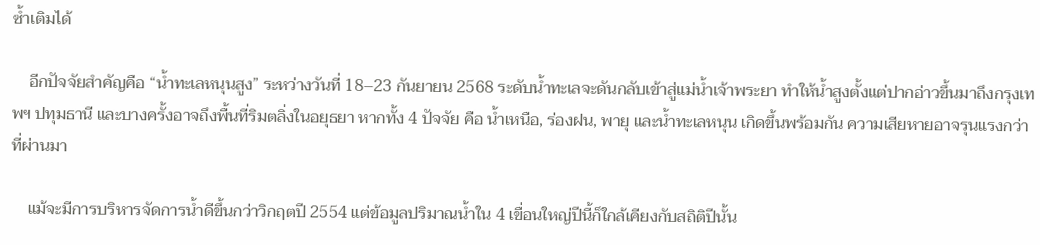ซ้ำเติมได้

    อีกปัจจัยสำคัญคือ “น้ำทะเลหนุนสูง” ระหว่างวันที่ 18–23 กันยายน 2568 ระดับน้ำทะเลจะดันกลับเข้าสู่แม่น้ำเจ้าพระยา ทำให้น้ำสูงตั้งแต่ปากอ่าวขึ้นมาถึงกรุงเทพฯ ปทุมธานี และบางครั้งอาจถึงพื้นที่ริมตลิ่งในอยุธยา หากทั้ง 4 ปัจจัย คือ น้ำเหนือ, ร่องฝน, พายุ และน้ำทะเลหนุน เกิดขึ้นพร้อมกัน ความเสียหายอาจรุนแรงกว่าที่ผ่านมา

    แม้จะมีการบริหารจัดการน้ำดีขึ้นกว่าวิกฤตปี 2554 แต่ข้อมูลปริมาณน้ำใน 4 เขื่อนใหญ่ปีนี้ก็ใกล้เคียงกับสถิติปีนั้น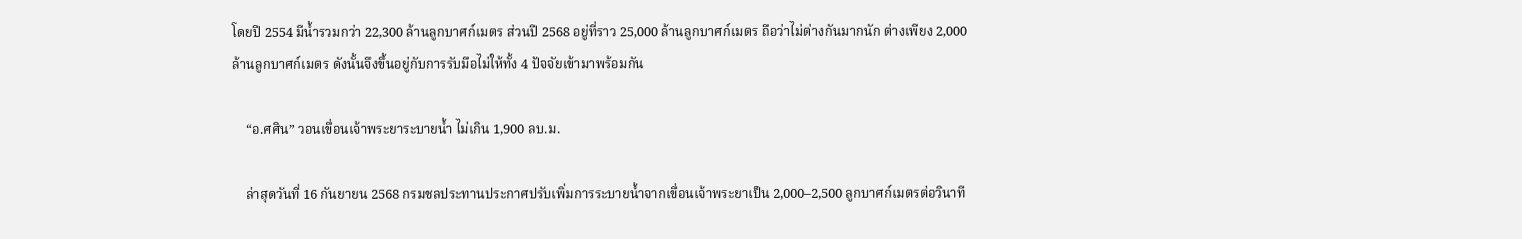โดยปี 2554 มีน้ำรวมกว่า 22,300 ล้านลูกบาศก์เมตร ส่วนปี 2568 อยู่ที่ราว 25,000 ล้านลูกบาศก์เมตร ถือว่าไม่ต่างกันมากนัก ต่างเพียง 2,000 ล้านลูกบาศก์เมตร ดังนั้นจึงขึ้นอยู่กับการรับมือไม่ให้ทั้ง 4 ปัจจัยเข้ามาพร้อมกัน

    “อ.ศศิน” วอนเขื่อนเจ้าพระยาระบายน้ำ ไม่เกิน 1,900 ลบ.ม.

    ล่าสุดวันที่ 16 กันยายน 2568 กรมชลประทานประกาศปรับเพิ่มการระบายน้ำจากเขื่อนเจ้าพระยาเป็น 2,000–2,500 ลูกบาศก์เมตรต่อวินาที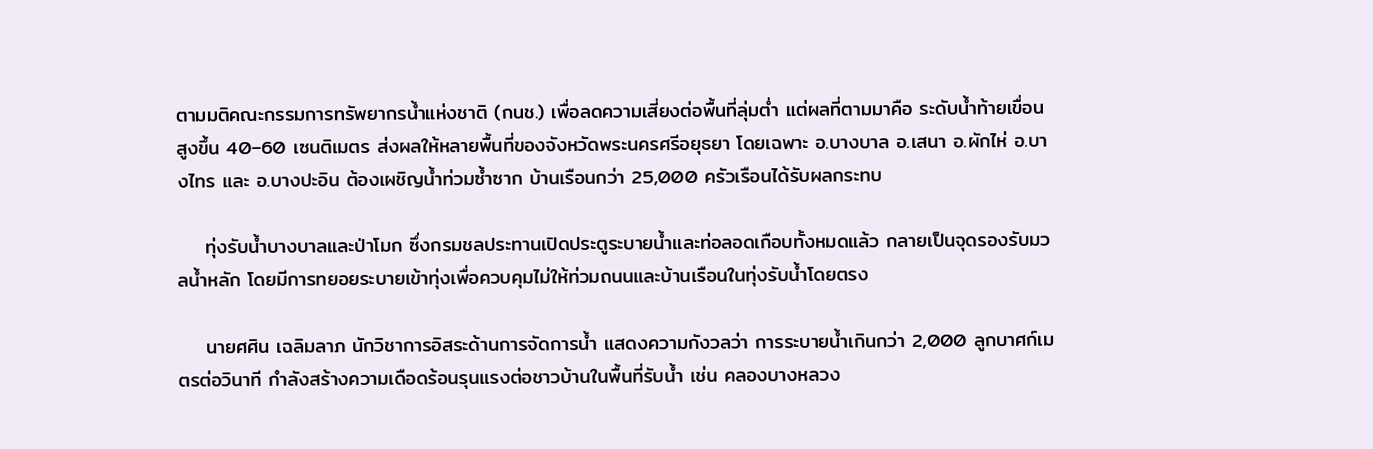ตามมติคณะกรรมการทรัพยากรน้ำแห่งชาติ (กนช.) เพื่อลดความเสี่ยงต่อพื้นที่ลุ่มต่ำ แต่ผลที่ตามมาคือ ระดับน้ำท้ายเขื่อนสูงขึ้น 40–60 เซนติเมตร ส่งผลให้หลายพื้นที่ของจังหวัดพระนครศรีอยุธยา โดยเฉพาะ อ.บางบาล อ.เสนา อ.ผักไห่ อ.บางไทร และ อ.บางปะอิน ต้องเผชิญน้ำท่วมซ้ำซาก บ้านเรือนกว่า 25,000 ครัวเรือนได้รับผลกระทบ

    ทุ่งรับน้ำบางบาลและป่าโมก ซึ่งกรมชลประทานเปิดประตูระบายน้ำและท่อลอดเกือบทั้งหมดแล้ว กลายเป็นจุดรองรับมวลน้ำหลัก โดยมีการทยอยระบายเข้าทุ่งเพื่อควบคุมไม่ให้ท่วมถนนและบ้านเรือนในทุ่งรับน้ำโดยตรง

    นายศศิน เฉลิมลาภ นักวิชาการอิสระด้านการจัดการน้ำ แสดงความกังวลว่า การระบายน้ำเกินกว่า 2,000 ลูกบาศก์เมตรต่อวินาที กำลังสร้างความเดือดร้อนรุนแรงต่อชาวบ้านในพื้นที่รับน้ำ เช่น คลองบางหลวง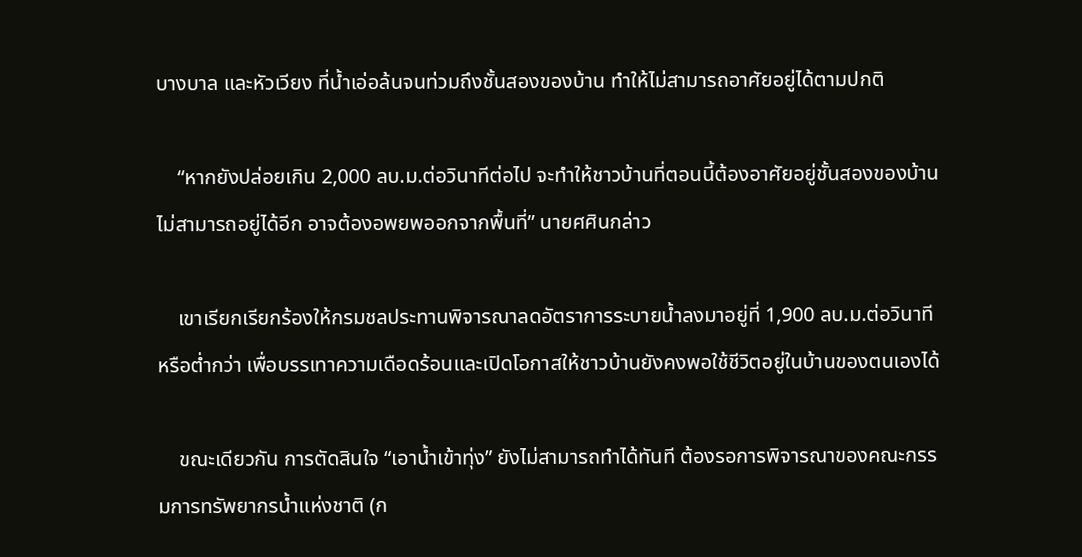บางบาล และหัวเวียง ที่น้ำเอ่อล้นจนท่วมถึงชั้นสองของบ้าน ทำให้ไม่สามารถอาศัยอยู่ได้ตามปกติ

    “หากยังปล่อยเกิน 2,000 ลบ.ม.ต่อวินาทีต่อไป จะทำให้ชาวบ้านที่ตอนนี้ต้องอาศัยอยู่ชั้นสองของบ้านไม่สามารถอยู่ได้อีก อาจต้องอพยพออกจากพื้นที่” นายศศินกล่าว

    เขาเรียกเรียกร้องให้กรมชลประทานพิจารณาลดอัตราการระบายน้ำลงมาอยู่ที่ 1,900 ลบ.ม.ต่อวินาทีหรือต่ำกว่า เพื่อบรรเทาความเดือดร้อนและเปิดโอกาสให้ชาวบ้านยังคงพอใช้ชีวิตอยู่ในบ้านของตนเองได้

    ขณะเดียวกัน การตัดสินใจ “เอาน้ำเข้าทุ่ง” ยังไม่สามารถทำได้ทันที ต้องรอการพิจารณาของคณะกรรมการทรัพยากรน้ำแห่งชาติ (ก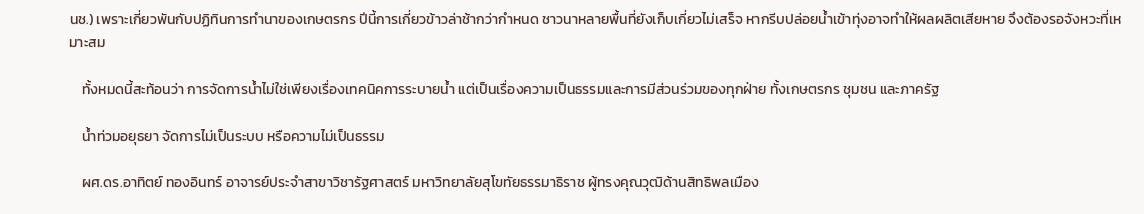นช.) เพราะเกี่ยวพันกับปฏิทินการทำนาของเกษตรกร ปีนี้การเกี่ยวข้าวล่าช้ากว่ากำหนด ชาวนาหลายพื้นที่ยังเก็บเกี่ยวไม่เสร็จ หากรีบปล่อยน้ำเข้าทุ่งอาจทำให้ผลผลิตเสียหาย จึงต้องรอจังหวะที่เหมาะสม

    ทั้งหมดนี้สะท้อนว่า การจัดการน้ำไม่ใช่เพียงเรื่องเทคนิคการระบายน้ำ แต่เป็นเรื่องความเป็นธรรมและการมีส่วนร่วมของทุกฝ่าย ทั้งเกษตรกร ชุมชน และภาครัฐ

    น้ำท่วมอยุธยา จัดการไม่เป็นระบบ หรือความไม่เป็นธรรม

    ผศ.ดร.อาทิตย์ ทองอินทร์ อาจารย์ประจำสาขาวิชารัฐศาสตร์ มหาวิทยาลัยสุโขทัยธรรมาธิราช ผู้ทรงคุณวุฒิด้านสิทธิพลเมือง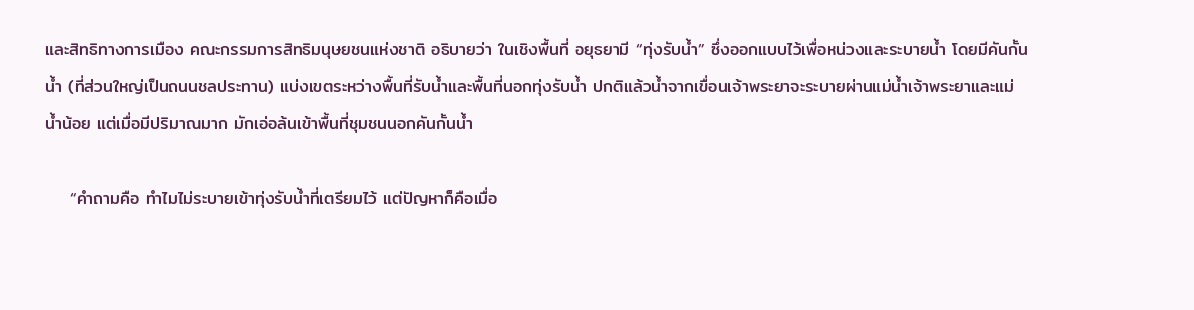และสิทธิทางการเมือง คณะกรรมการสิทธิมนุษยชนแห่งชาติ อธิบายว่า ในเชิงพื้นที่ อยุธยามี “ทุ่งรับน้ำ” ซึ่งออกแบบไว้เพื่อหน่วงและระบายน้ำ โดยมีคันกั้นน้ำ (ที่ส่วนใหญ่เป็นถนนชลประทาน) แบ่งเขตระหว่างพื้นที่รับน้ำและพื้นที่นอกทุ่งรับน้ำ ปกติแล้วน้ำจากเขื่อนเจ้าพระยาจะระบายผ่านแม่น้ำเจ้าพระยาและแม่น้ำน้อย แต่เมื่อมีปริมาณมาก มักเอ่อล้นเข้าพื้นที่ชุมชนนอกคันกั้นน้ำ

    “คำถามคือ ทำไมไม่ระบายเข้าทุ่งรับน้ำที่เตรียมไว้ แต่ปัญหาก็คือเมื่อ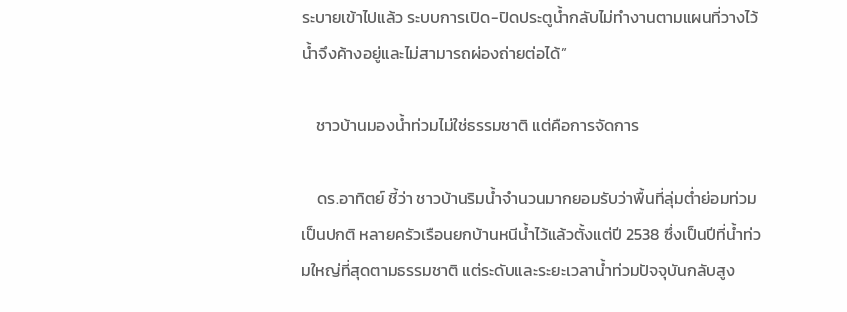ระบายเข้าไปแล้ว ระบบการเปิด-ปิดประตูน้ำกลับไม่ทำงานตามแผนที่วางไว้ น้ำจึงค้างอยู่และไม่สามารถผ่องถ่ายต่อได้”

    ชาวบ้านมองน้ำท่วมไม่ใช่ธรรมชาติ แต่คือการจัดการ

    ดร.อาทิตย์ ชี้ว่า ชาวบ้านริมน้ำจำนวนมากยอมรับว่าพื้นที่ลุ่มต่ำย่อมท่วมเป็นปกติ หลายครัวเรือนยกบ้านหนีน้ำไว้แล้วตั้งแต่ปี 2538 ซึ่งเป็นปีที่น้ำท่วมใหญ่ที่สุดตามธรรมชาติ แต่ระดับและระยะเวลาน้ำท่วมปัจจุบันกลับสูง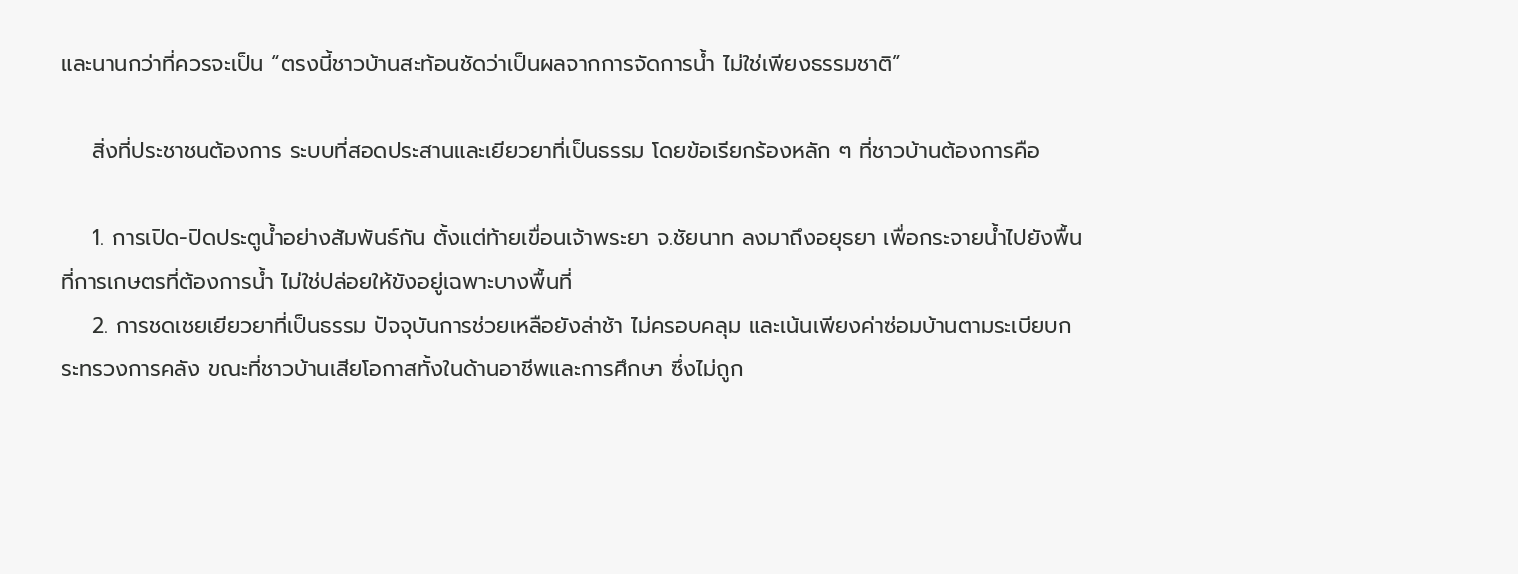และนานกว่าที่ควรจะเป็น “ตรงนี้ชาวบ้านสะท้อนชัดว่าเป็นผลจากการจัดการน้ำ ไม่ใช่เพียงธรรมชาติ”

    สิ่งที่ประชาชนต้องการ ระบบที่สอดประสานและเยียวยาที่เป็นธรรม โดยข้อเรียกร้องหลัก ๆ ที่ชาวบ้านต้องการคือ

    1. การเปิด-ปิดประตูน้ำอย่างสัมพันธ์กัน ตั้งแต่ท้ายเขื่อนเจ้าพระยา จ.ชัยนาท ลงมาถึงอยุธยา เพื่อกระจายน้ำไปยังพื้นที่การเกษตรที่ต้องการน้ำ ไม่ใช่ปล่อยให้ขังอยู่เฉพาะบางพื้นที่
    2. การชดเชยเยียวยาที่เป็นธรรม ปัจจุบันการช่วยเหลือยังล่าช้า ไม่ครอบคลุม และเน้นเพียงค่าซ่อมบ้านตามระเบียบกระทรวงการคลัง ขณะที่ชาวบ้านเสียโอกาสทั้งในด้านอาชีพและการศึกษา ซึ่งไม่ถูก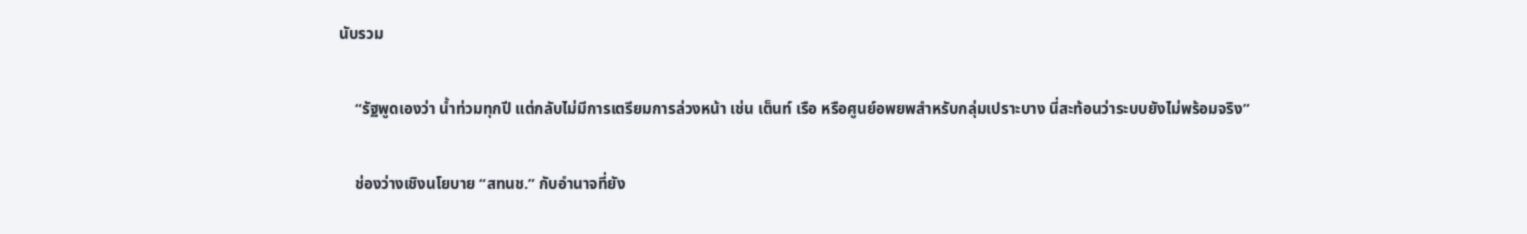นับรวม

    “รัฐพูดเองว่า น้ำท่วมทุกปี แต่กลับไม่มีการเตรียมการล่วงหน้า เช่น เต็นท์ เรือ หรือศูนย์อพยพสำหรับกลุ่มเปราะบาง นี่สะท้อนว่าระบบยังไม่พร้อมจริง”

    ช่องว่างเชิงนโยบาย “สทนช.” กับอำนาจที่ยัง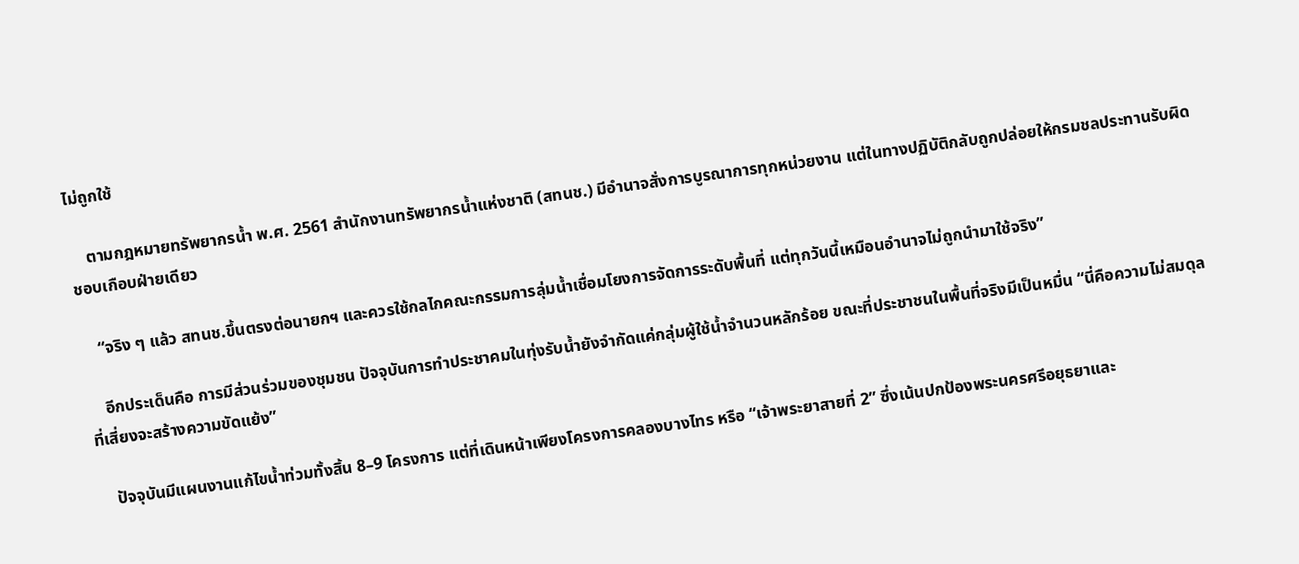ไม่ถูกใช้

    ตามกฎหมายทรัพยากรน้ำ พ.ศ. 2561 สำนักงานทรัพยากรน้ำแห่งชาติ (สทนช.) มีอำนาจสั่งการบูรณาการทุกหน่วยงาน แต่ในทางปฏิบัติกลับถูกปล่อยให้กรมชลประทานรับผิดชอบเกือบฝ่ายเดียว

    “จริง ๆ แล้ว สทนช.ขึ้นตรงต่อนายกฯ และควรใช้กลไกคณะกรรมการลุ่มน้ำเชื่อมโยงการจัดการระดับพื้นที่ แต่ทุกวันนี้เหมือนอำนาจไม่ถูกนำมาใช้จริง”

    อีกประเด็นคือ การมีส่วนร่วมของชุมชน ปัจจุบันการทำประชาคมในทุ่งรับน้ำยังจำกัดแค่กลุ่มผู้ใช้น้ำจำนวนหลักร้อย ขณะที่ประชาชนในพื้นที่จริงมีเป็นหมื่น “นี่คือความไม่สมดุลที่เสี่ยงจะสร้างความขัดแย้ง”

    ปัจจุบันมีแผนงานแก้ไขน้ำท่วมทั้งสิ้น 8–9 โครงการ แต่ที่เดินหน้าเพียงโครงการคลองบางไทร หรือ “เจ้าพระยาสายที่ 2” ซึ่งเน้นปกป้องพระนครศรีอยุธยาและ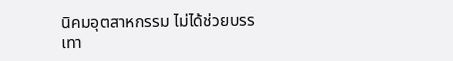นิคมอุตสาหกรรม ไม่ได้ช่วยบรรเทา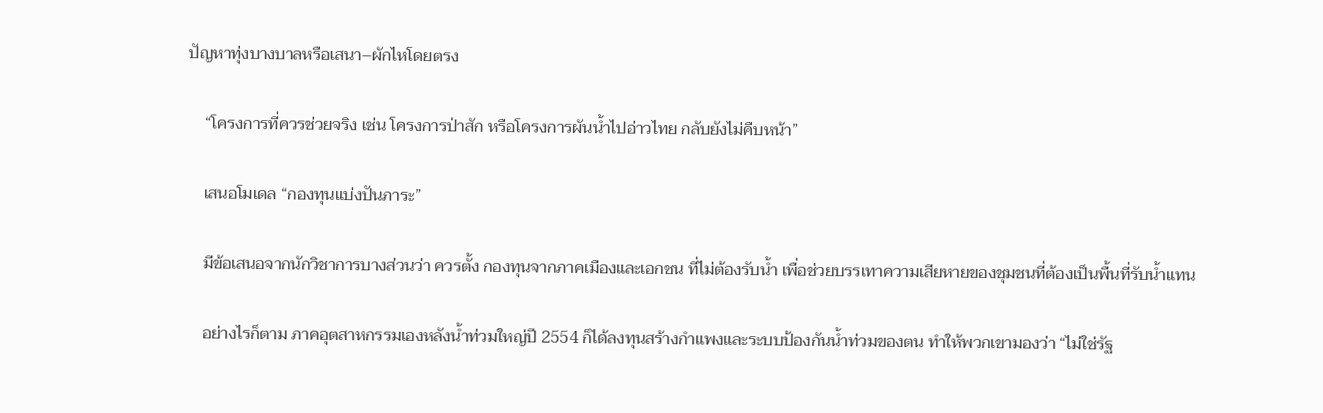ปัญหาทุ่งบางบาลหรือเสนา–ผักไหโดยตรง

    “โครงการที่ควรช่วยจริง เช่น โครงการป่าสัก หรือโครงการผันน้ำไปอ่าวไทย กลับยังไม่คืบหน้า”

    เสนอโมเดล “กองทุนแบ่งปันภาระ”

    มีข้อเสนอจากนักวิชาการบางส่วนว่า ควรตั้ง กองทุนจากภาคเมืองและเอกชน ที่ไม่ต้องรับน้ำ เพื่อช่วยบรรเทาความเสียหายของชุมชนที่ต้องเป็นพื้นที่รับน้ำแทน

    อย่างไรก็ตาม ภาคอุตสาหกรรมเองหลังน้ำท่วมใหญ่ปี 2554 ก็ได้ลงทุนสร้างกำแพงและระบบป้องกันน้ำท่วมของตน ทำให้พวกเขามองว่า “ไม่ใช่รัฐ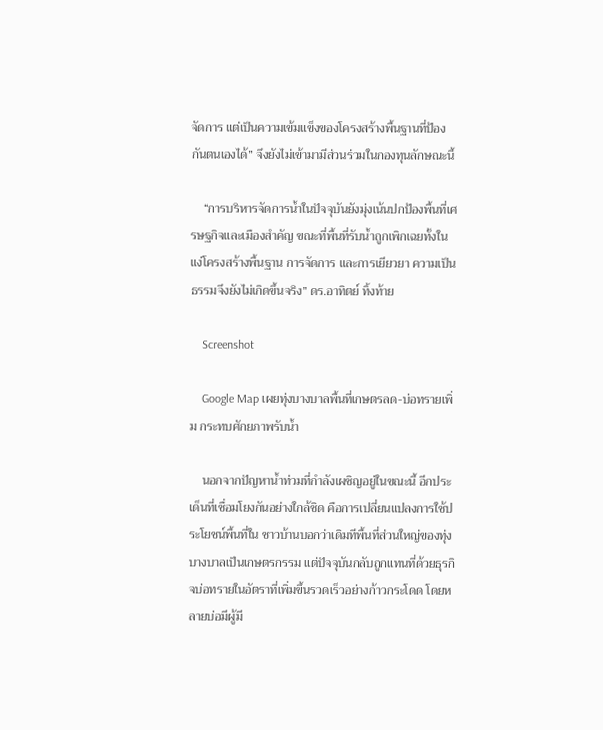จัดการ แต่เป็นความเข้มแข็งของโครงสร้างพื้นฐานที่ป้องกันตนเองได้” จึงยังไม่เข้ามามีส่วนร่วมในกองทุนลักษณะนี้

    “การบริหารจัดการน้ำในปัจจุบันยังมุ่งเน้นปกป้องพื้นที่เศรษฐกิจและเมืองสำคัญ ขณะที่พื้นที่รับน้ำถูกเพิกเฉยทั้งในแง่โครงสร้างพื้นฐาน การจัดการ และการเยียวยา ความเป็นธรรมจึงยังไม่เกิดขึ้นจริง” ดร.อาทิตย์ ทิ้งท้าย

    Screenshot

    Google Map เผยทุ่งบางบาลพื้นที่เกษตรลด-บ่อทรายเพิ่ม กระทบศักยภาพรับน้ำ

    นอกจากปัญหาน้ำท่วมที่กำลังเผชิญอยู่ในขณะนี้ อีกประเด็นที่เชื่อมโยงกันอย่างใกล้ชิด คือการเปลี่ยนแปลงการใช้ประโยชน์พื้นที่ใน ชาวบ้านบอกว่าเดิมทีพื้นที่ส่วนใหญ่ของทุ่งบางบาลเป็นเกษตรกรรม แต่ปัจจุบันกลับถูกแทนที่ด้วยธุรกิจบ่อทรายในอัตราที่เพิ่มขึ้นรวดเร็วอย่างก้าวกระโดด โดยหลายบ่อมีผู้มี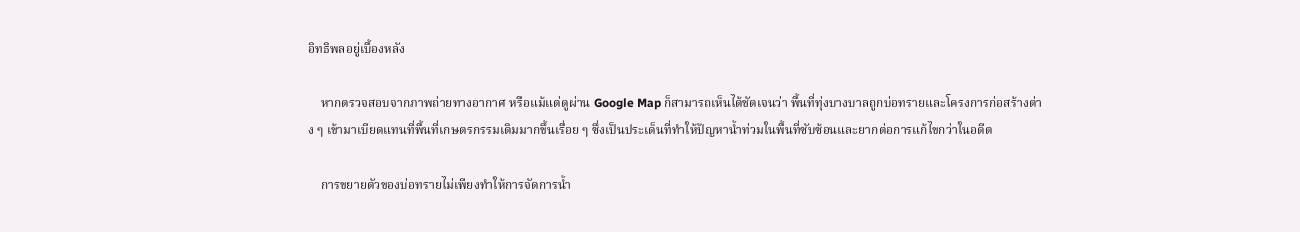อิทธิพลอยู่เบื้องหลัง

    หากตรวจสอบจากภาพถ่ายทางอากาศ หรือแม้แต่ดูผ่าน Google Map ก็สามารถเห็นได้ชัดเจนว่า พื้นที่ทุ่งบางบาลถูกบ่อทรายและโครงการก่อสร้างต่าง ๆ เข้ามาเบียดแทนที่พื้นที่เกษตรกรรมเดิมมากขึ้นเรื่อย ๆ ซึ่งเป็นประเด็นที่ทำให้ปัญหาน้ำท่วมในพื้นที่ซับซ้อนและยากต่อการแก้ไขกว่าในอดีต

    การขยายตัวของบ่อทรายไม่เพียงทำให้การจัดการน้ำ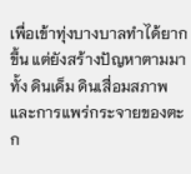เพื่อเข้าทุ่งบางบาลทำได้ยากขึ้น แต่ยังสร้างปัญหาตามมา ทั้ง ดินเค็ม ดินเสื่อมสภาพ และการแพร่กระจายของตะก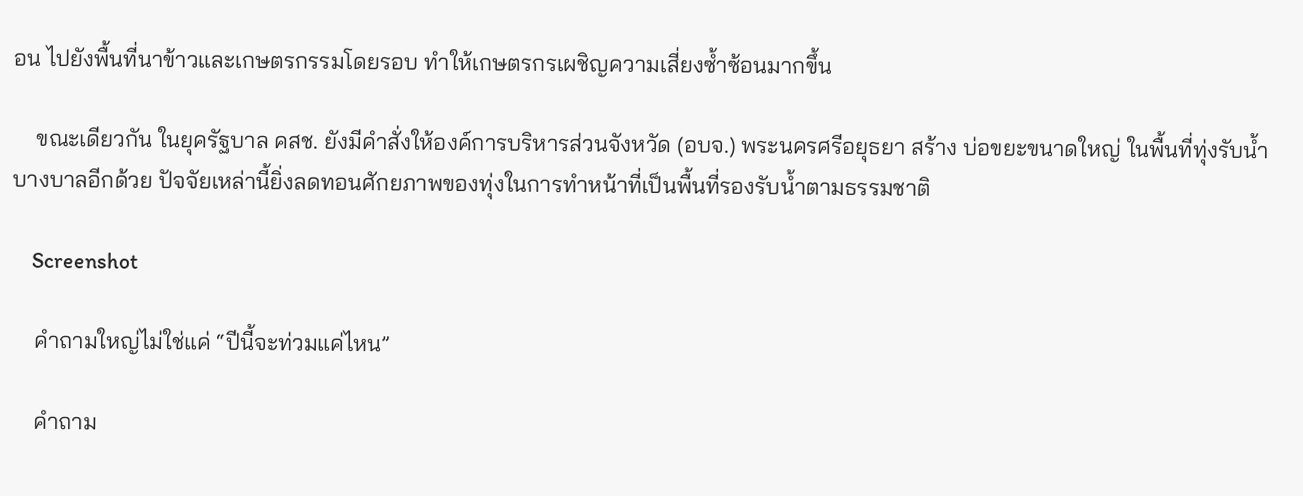อน ไปยังพื้นที่นาข้าวและเกษตรกรรมโดยรอบ ทำให้เกษตรกรเผชิญความเสี่ยงซ้ำซ้อนมากขึ้น

    ขณะเดียวกัน ในยุครัฐบาล คสช. ยังมีคำสั่งให้องค์การบริหารส่วนจังหวัด (อบจ.) พระนครศรีอยุธยา สร้าง บ่อขยะขนาดใหญ่ ในพื้นที่ทุ่งรับน้ำบางบาลอีกด้วย ปัจจัยเหล่านี้ยิ่งลดทอนศักยภาพของทุ่งในการทำหน้าที่เป็นพื้นที่รองรับน้ำตามธรรมชาติ

    Screenshot

    คำถามใหญ่ไม่ใช่แค่ “ปีนี้จะท่วมแค่ไหน”

    คำถาม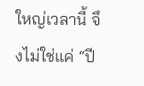ใหญ่เวลานี้ จึงไม่ใช่แค่ “ปี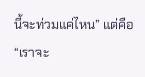นี้จะท่วมแค่ไหน” แต่คือ “เราจะ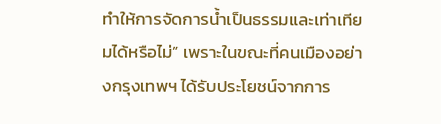ทำให้การจัดการน้ำเป็นธรรมและเท่าเทียมได้หรือไม่” เพราะในขณะที่คนเมืองอย่างกรุงเทพฯ ได้รับประโยชน์จากการ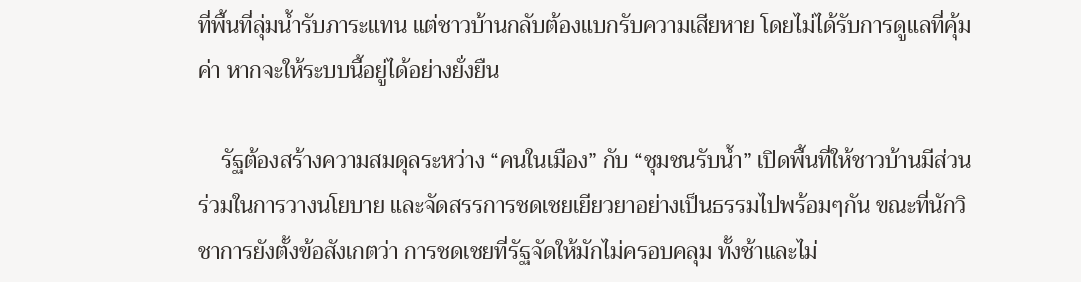ที่พื้นที่ลุ่มน้ำรับภาระแทน แต่ชาวบ้านกลับต้องแบกรับความเสียหาย โดยไม่ได้รับการดูแลที่คุ้มค่า หากจะให้ระบบนี้อยู่ได้อย่างยั่งยืน

    รัฐต้องสร้างความสมดุลระหว่าง “คนในเมือง” กับ “ชุมชนรับน้ำ” เปิดพื้นที่ให้ชาวบ้านมีส่วนร่วมในการวางนโยบาย และจัดสรรการชดเชยเยียวยาอย่างเป็นธรรมไปพร้อมๆกัน ขณะที่นักวิชาการยังตั้งข้อสังเกตว่า การชดเชยที่รัฐจัดให้มักไม่ครอบคลุม ทั้งช้าและไม่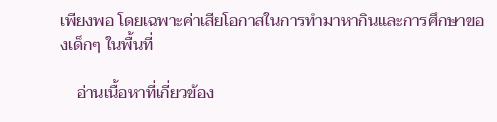เพียงพอ โดยเฉพาะค่าเสียโอกาสในการทำมาหากินและการศึกษาของเด็กๆ ในพื้นที่

    อ่านเนื้อหาที่เกี่ยวข้อง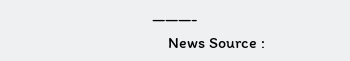———-
    News Source :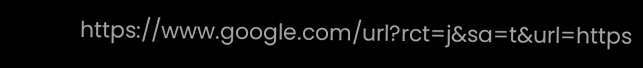https://www.google.com/url?rct=j&sa=t&url=https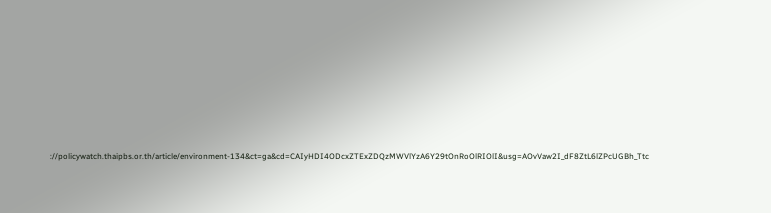://policywatch.thaipbs.or.th/article/environment-134&ct=ga&cd=CAIyHDI4ODcxZTExZDQzMWVlYzA6Y29tOnRoOlRIOlI&usg=AOvVaw2I_dF8ZtL6lZPcUGBh_Ttc